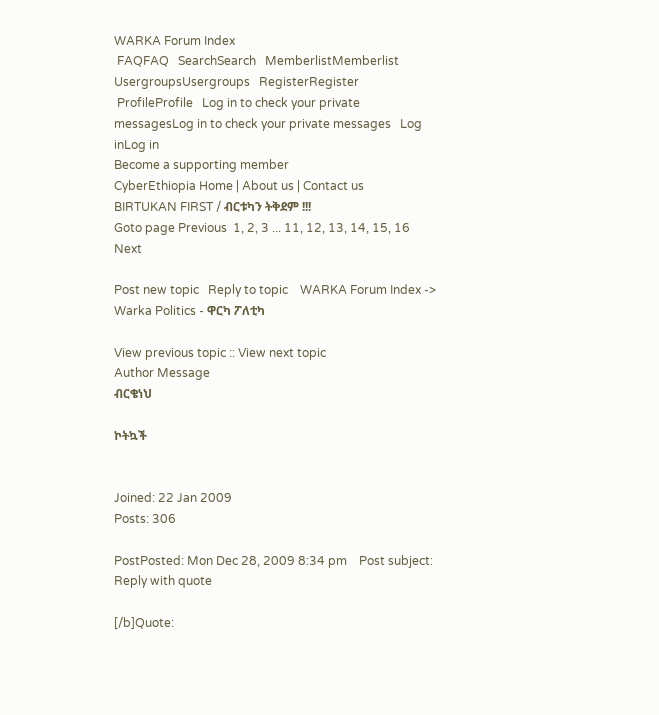WARKA Forum Index
 FAQFAQ   SearchSearch   MemberlistMemberlist   UsergroupsUsergroups   RegisterRegister
 ProfileProfile   Log in to check your private messagesLog in to check your private messages   Log inLog in
Become a supporting member
CyberEthiopia Home | About us | Contact us
BIRTUKAN FIRST / ብርቱካን ትቅደም !!!
Goto page Previous  1, 2, 3 ... 11, 12, 13, 14, 15, 16  Next

Post new topic   Reply to topic    WARKA Forum Index -> Warka Politics - ዋርካ ፖለቲካ

View previous topic :: View next topic
Author Message
ብርቄነህ

ኮትኳች


Joined: 22 Jan 2009
Posts: 306

PostPosted: Mon Dec 28, 2009 8:34 pm    Post subject: Reply with quote

[/b]Quote: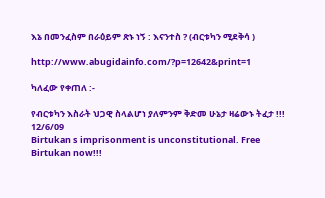እኔ በመንፈስም በራዕይም ጽኑ ነኝ : እናንተስ ? (ብርቱካን ሚደቅሳ )

http://www.abugidainfo.com/?p=12642&print=1

ካለፈው የቀጠለ :-

የብርቱካን እስራት ህጋዊ ስላልሆነ ያለምንም ቅድመ ሁኔታ ዛሬውኑ ትፈታ !!! 12/6/09
Birtukan s imprisonment is unconstitutional. Free Birtukan now!!!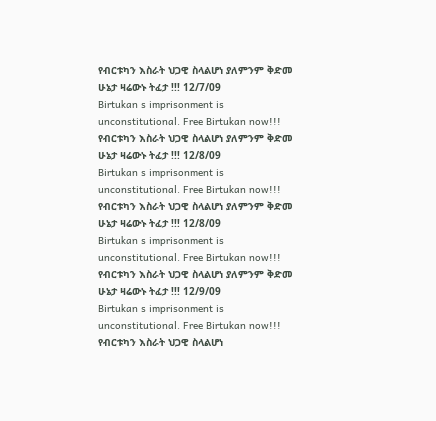የብርቱካን እስራት ህጋዊ ስላልሆነ ያለምንም ቅድመ ሁኔታ ዛሬውኑ ትፈታ !!! 12/7/09
Birtukan s imprisonment is unconstitutional. Free Birtukan now!!!
የብርቱካን እስራት ህጋዊ ስላልሆነ ያለምንም ቅድመ ሁኔታ ዛሬውኑ ትፈታ !!! 12/8/09
Birtukan s imprisonment is unconstitutional. Free Birtukan now!!!
የብርቱካን እስራት ህጋዊ ስላልሆነ ያለምንም ቅድመ ሁኔታ ዛሬውኑ ትፈታ !!! 12/8/09
Birtukan s imprisonment is unconstitutional. Free Birtukan now!!!
የብርቱካን እስራት ህጋዊ ስላልሆነ ያለምንም ቅድመ ሁኔታ ዛሬውኑ ትፈታ !!! 12/9/09
Birtukan s imprisonment is unconstitutional. Free Birtukan now!!!
የብርቱካን እስራት ህጋዊ ስላልሆነ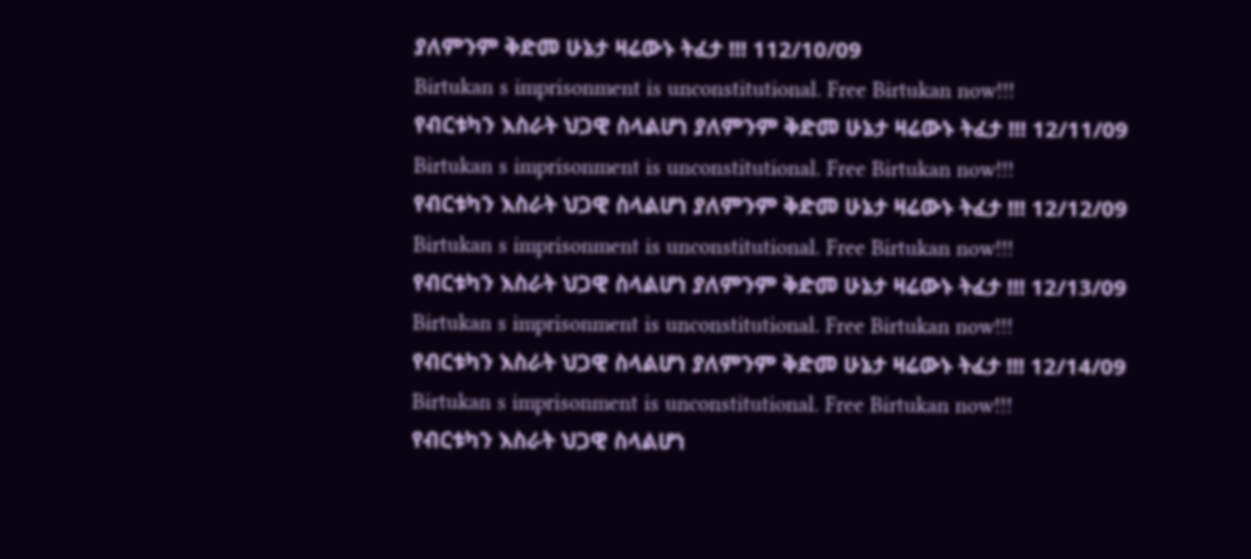ያለምንም ቅድመ ሁኔታ ዛሬውኑ ትፈታ !!! 112/10/09
Birtukan s imprisonment is unconstitutional. Free Birtukan now!!!
የብርቱካን እስራት ህጋዊ ስላልሆነ ያለምንም ቅድመ ሁኔታ ዛሬውኑ ትፈታ !!! 12/11/09
Birtukan s imprisonment is unconstitutional. Free Birtukan now!!!
የብርቱካን እስራት ህጋዊ ስላልሆነ ያለምንም ቅድመ ሁኔታ ዛሬውኑ ትፈታ !!! 12/12/09
Birtukan s imprisonment is unconstitutional. Free Birtukan now!!!
የብርቱካን እስራት ህጋዊ ስላልሆነ ያለምንም ቅድመ ሁኔታ ዛሬውኑ ትፈታ !!! 12/13/09
Birtukan s imprisonment is unconstitutional. Free Birtukan now!!!
የብርቱካን እስራት ህጋዊ ስላልሆነ ያለምንም ቅድመ ሁኔታ ዛሬውኑ ትፈታ !!! 12/14/09
Birtukan s imprisonment is unconstitutional. Free Birtukan now!!!
የብርቱካን እስራት ህጋዊ ስላልሆነ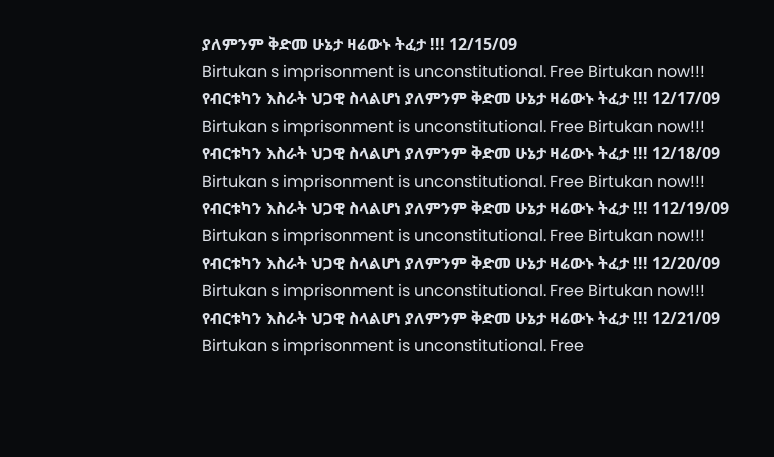ያለምንም ቅድመ ሁኔታ ዛሬውኑ ትፈታ !!! 12/15/09
Birtukan s imprisonment is unconstitutional. Free Birtukan now!!!
የብርቱካን እስራት ህጋዊ ስላልሆነ ያለምንም ቅድመ ሁኔታ ዛሬውኑ ትፈታ !!! 12/17/09
Birtukan s imprisonment is unconstitutional. Free Birtukan now!!!
የብርቱካን እስራት ህጋዊ ስላልሆነ ያለምንም ቅድመ ሁኔታ ዛሬውኑ ትፈታ !!! 12/18/09
Birtukan s imprisonment is unconstitutional. Free Birtukan now!!!
የብርቱካን እስራት ህጋዊ ስላልሆነ ያለምንም ቅድመ ሁኔታ ዛሬውኑ ትፈታ !!! 112/19/09
Birtukan s imprisonment is unconstitutional. Free Birtukan now!!!
የብርቱካን እስራት ህጋዊ ስላልሆነ ያለምንም ቅድመ ሁኔታ ዛሬውኑ ትፈታ !!! 12/20/09
Birtukan s imprisonment is unconstitutional. Free Birtukan now!!!
የብርቱካን እስራት ህጋዊ ስላልሆነ ያለምንም ቅድመ ሁኔታ ዛሬውኑ ትፈታ !!! 12/21/09
Birtukan s imprisonment is unconstitutional. Free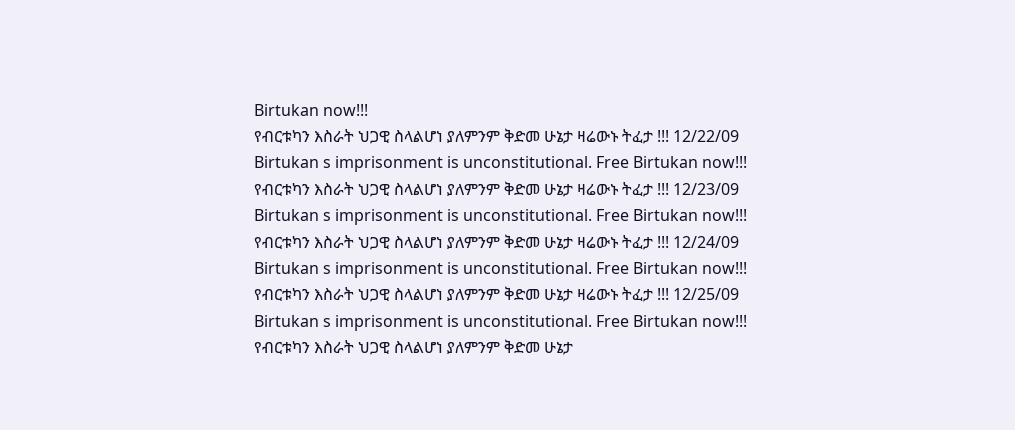Birtukan now!!!
የብርቱካን እስራት ህጋዊ ስላልሆነ ያለምንም ቅድመ ሁኔታ ዛሬውኑ ትፈታ !!! 12/22/09
Birtukan s imprisonment is unconstitutional. Free Birtukan now!!!
የብርቱካን እስራት ህጋዊ ስላልሆነ ያለምንም ቅድመ ሁኔታ ዛሬውኑ ትፈታ !!! 12/23/09
Birtukan s imprisonment is unconstitutional. Free Birtukan now!!!
የብርቱካን እስራት ህጋዊ ስላልሆነ ያለምንም ቅድመ ሁኔታ ዛሬውኑ ትፈታ !!! 12/24/09
Birtukan s imprisonment is unconstitutional. Free Birtukan now!!!
የብርቱካን እስራት ህጋዊ ስላልሆነ ያለምንም ቅድመ ሁኔታ ዛሬውኑ ትፈታ !!! 12/25/09
Birtukan s imprisonment is unconstitutional. Free Birtukan now!!!
የብርቱካን እስራት ህጋዊ ስላልሆነ ያለምንም ቅድመ ሁኔታ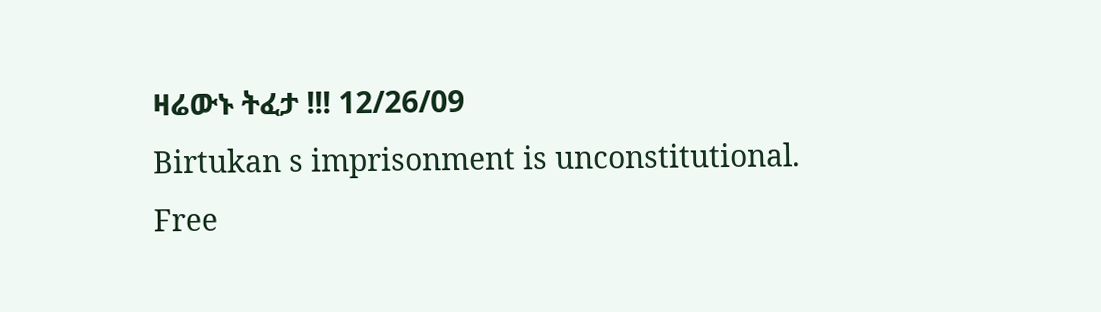ዛሬውኑ ትፈታ !!! 12/26/09
Birtukan s imprisonment is unconstitutional. Free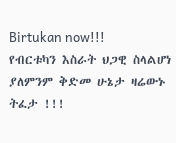Birtukan now!!!
የብርቱካን እስራት ህጋዊ ስላልሆነ ያለምንም ቅድመ ሁኔታ ዛሬውኑ ትፈታ !!!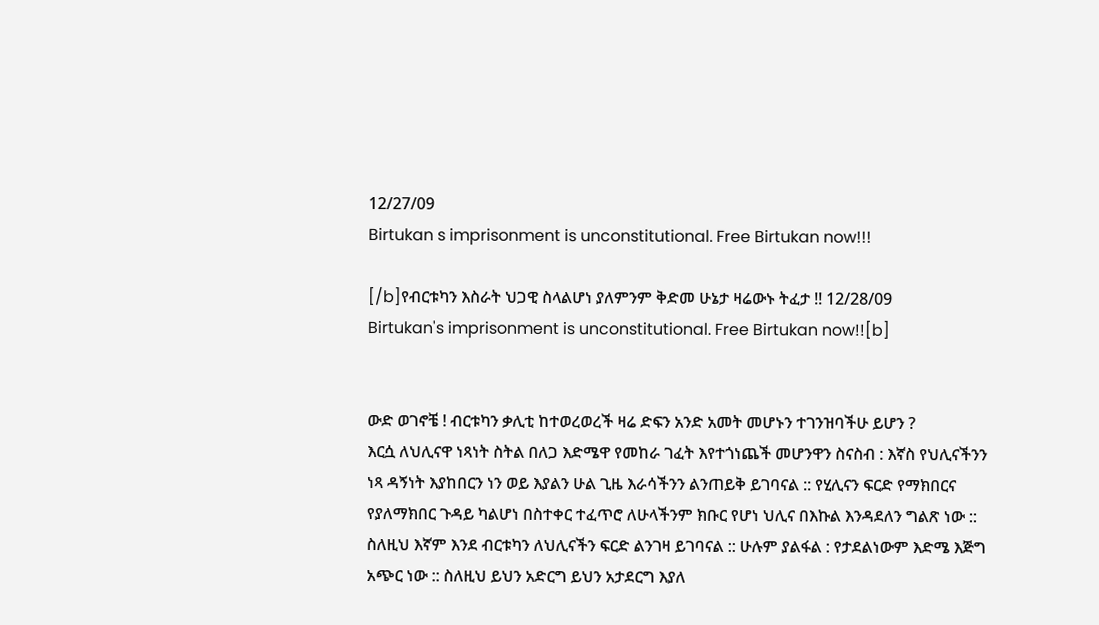12/27/09
Birtukan s imprisonment is unconstitutional. Free Birtukan now!!!

[/b]የብርቱካን እስራት ህጋዊ ስላልሆነ ያለምንም ቅድመ ሁኔታ ዛሬውኑ ትፈታ !! 12/28/09
Birtukan's imprisonment is unconstitutional. Free Birtukan now!![b]


ውድ ወገኖቼ ! ብርቱካን ቃሊቲ ከተወረወረች ዛሬ ድፍን አንድ አመት መሆኑን ተገንዝባችሁ ይሆን ?
እርሷ ለህሊናዋ ነጻነት ስትል በለጋ እድሜዋ የመከራ ገፈት እየተጎነጨች መሆንዋን ስናስብ : እኛስ የህሊናችንን ነጻ ዳኝነት እያከበርን ነን ወይ እያልን ሁል ጊዜ እራሳችንን ልንጠይቅ ይገባናል :: የሂሊናን ፍርድ የማክበርና የያለማክበር ጉዳይ ካልሆነ በስተቀር ተፈጥሮ ለሁላችንም ክቡር የሆነ ህሊና በእኩል እንዳደለን ግልጽ ነው :: ስለዚህ እኛም እንደ ብርቱካን ለህሊናችን ፍርድ ልንገዛ ይገባናል :: ሁሉም ያልፋል : የታደልነውም እድሜ እጅግ አጭር ነው :: ስለዚህ ይህን አድርግ ይህን አታደርግ እያለ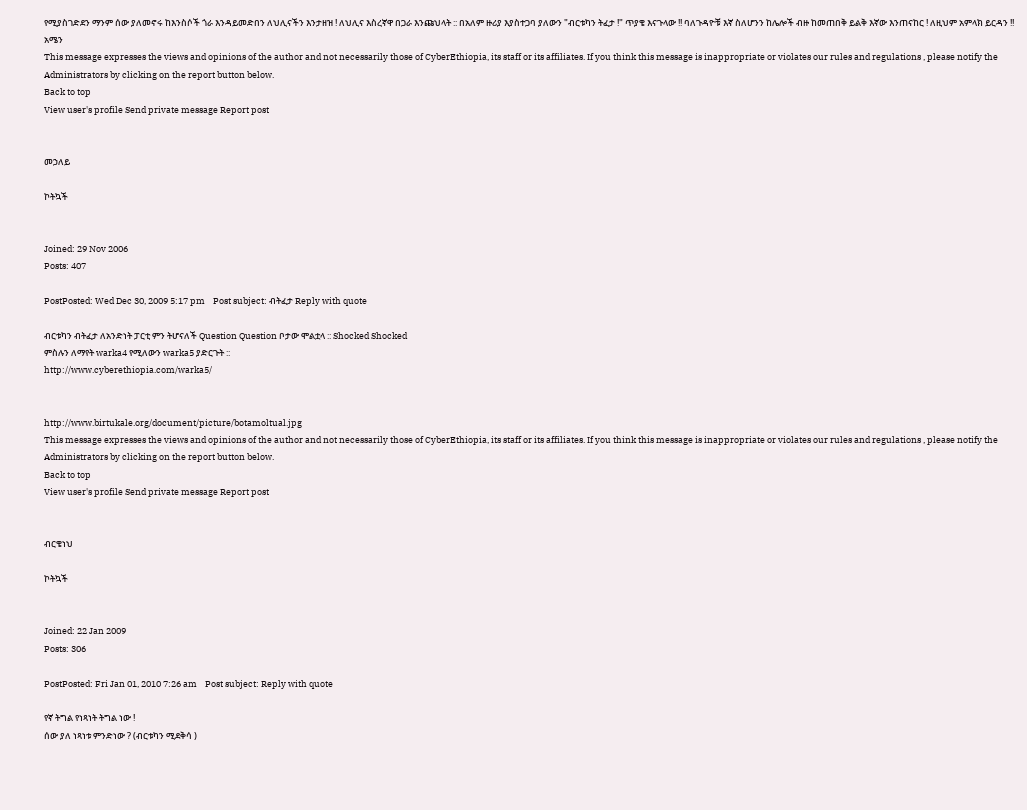የሚያስገድደን ማንም ሰው ያለመኖሩ ከእንስሶች ጎራ እንዳይመድበን ለህሊናችን እንታዘዝ ! ለህሊና እስረኛዋ በጋራ እንጩህላት :: በአለም ዙሪያ እያስተጋባ ያለውን "ብርቱካን ትፈታ !" ጥያቄ እናጉላው !! ባለጉዳዮቹ እኛ ስለሆንን ከሌሎች ብዙ ከመጠበቅ ይልቅ እኛው እንጠናከር ! ለዚህም አምላክ ይርዳን !! አሜን
This message expresses the views and opinions of the author and not necessarily those of CyberEthiopia, its staff or its affiliates. If you think this message is inappropriate or violates our rules and regulations , please notify the Administrators by clicking on the report button below.
Back to top
View user's profile Send private message Report post


መኃለይ

ኮትኳች


Joined: 29 Nov 2006
Posts: 407

PostPosted: Wed Dec 30, 2009 5:17 pm    Post subject: ብትፈታ Reply with quote

ብርቱካን ብትፈታ ለአንድነት ፓርቲ ምን ትሆናለች Question Question ቦታው ሞልቷላ :: Shocked Shocked
ምስሉን ለማየት warka4 የሚለውን warka5 ያድርጉት ::
http://www.cyberethiopia.com/warka5/


http://www.birtukale.org/document/picture/botamoltual.jpg
This message expresses the views and opinions of the author and not necessarily those of CyberEthiopia, its staff or its affiliates. If you think this message is inappropriate or violates our rules and regulations , please notify the Administrators by clicking on the report button below.
Back to top
View user's profile Send private message Report post


ብርቄነህ

ኮትኳች


Joined: 22 Jan 2009
Posts: 306

PostPosted: Fri Jan 01, 2010 7:26 am    Post subject: Reply with quote

የኛ ትግል የነጻነት ትግል ነው !
ሰው ያለ ነጻነቱ ምንድነው ? (ብርቱካን ሚደቅሳ )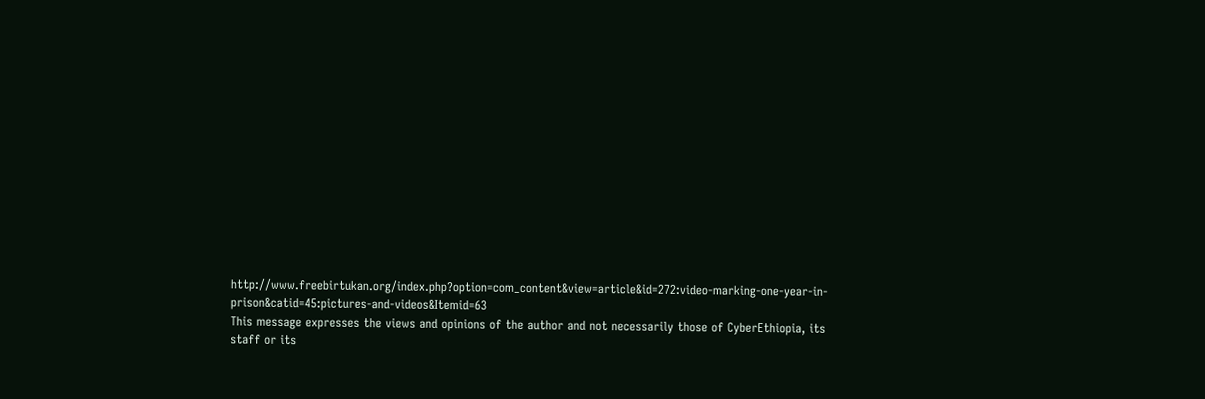http://www.freebirtukan.org/index.php?option=com_content&view=article&id=272:video-marking-one-year-in-prison&catid=45:pictures-and-videos&Itemid=63
This message expresses the views and opinions of the author and not necessarily those of CyberEthiopia, its staff or its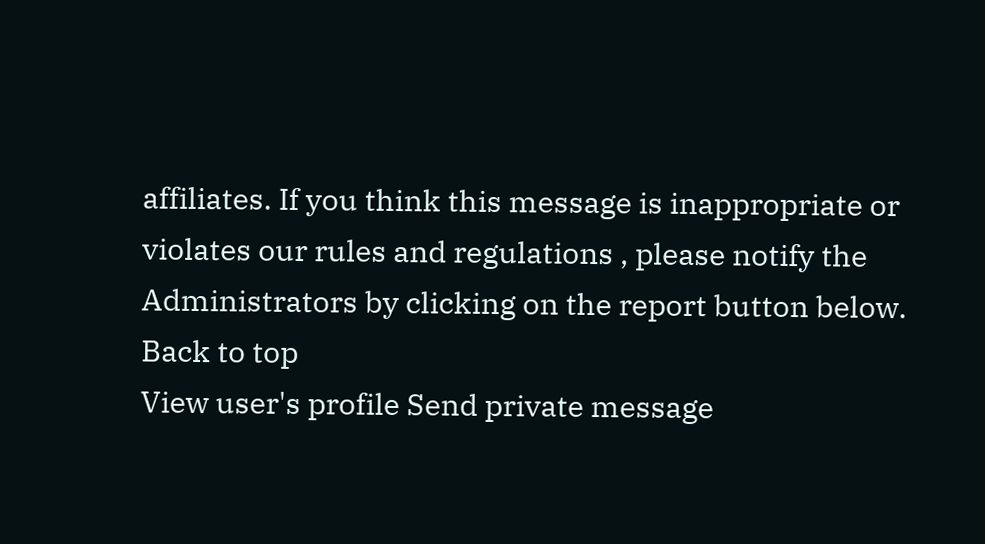affiliates. If you think this message is inappropriate or violates our rules and regulations , please notify the Administrators by clicking on the report button below.
Back to top
View user's profile Send private message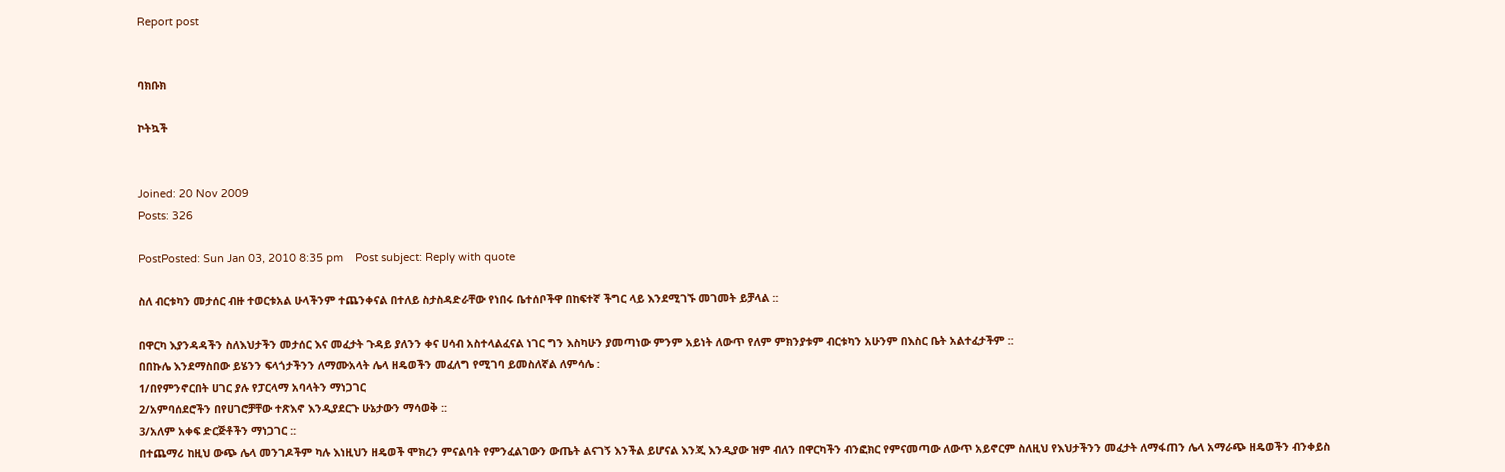Report post


ባክቡክ

ኮትኳች


Joined: 20 Nov 2009
Posts: 326

PostPosted: Sun Jan 03, 2010 8:35 pm    Post subject: Reply with quote

ስለ ብርቱካን መታሰር ብዙ ተወርቱአል ሁላችንም ተጨንቀናል በተለይ ስታስዳድራቸው የነበሩ ቤተሰቦችዋ በከፍተኛ ችግር ላይ እንደሚገኙ መገመት ይቻላል ::

በዋርካ እያንዳዳችን ስለእህታችን መታሰር እና መፈታት ጉዳይ ያለንን ቀና ሀሳብ አስተላልፈናል ነገር ግን እስካሁን ያመጣነው ምንም አይነት ለውጥ የለም ምክንያቱም ብርቱካን አሁንም በእስር ቤት አልተፈታችም ::
በበኩሌ እንደማስበው ይሄንን ፍላጎታችንን ለማሙአላት ሌላ ዘዴወችን መፈለግ የሚገባ ይመስለኛል ለምሳሌ :
1/በየምንኖርበት ሀገር ያሉ የፓርላማ አባላትን ማነጋገር
2/አምባሰደሮችን በየሀገሮቻቸው ተጽእኖ እንዲያደርጉ ሁኔታውን ማሳወቅ ::
3/አለም አቀፍ ድርጅቶችን ማነጋገር ::
በተጨማሪ ከዚህ ውጭ ሌላ መንገዶችም ካሉ እነዚህን ዘዴወች ሞክረን ምናልባት የምንፈልገውን ውጤት ልናገኝ እንችል ይሆናል እንጂ እንዲያው ዝም ብለን በዋርካችን ብንፎክር የምናመጣው ለውጥ አይኖርም ስለዚህ የእህታችንን መፈታት ለማፋጠን ሌላ አማራጭ ዘዴወችን ብንቀይስ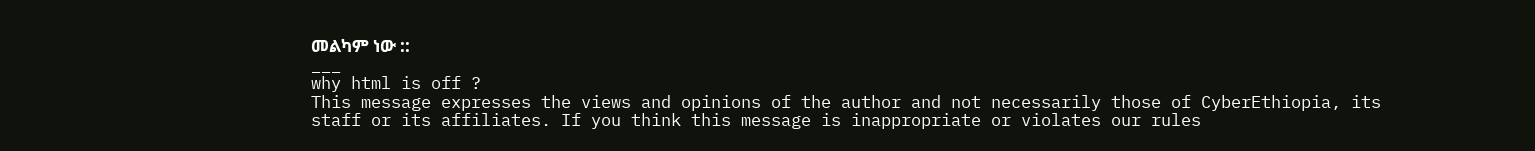መልካም ነው ::
___
why html is off ?
This message expresses the views and opinions of the author and not necessarily those of CyberEthiopia, its staff or its affiliates. If you think this message is inappropriate or violates our rules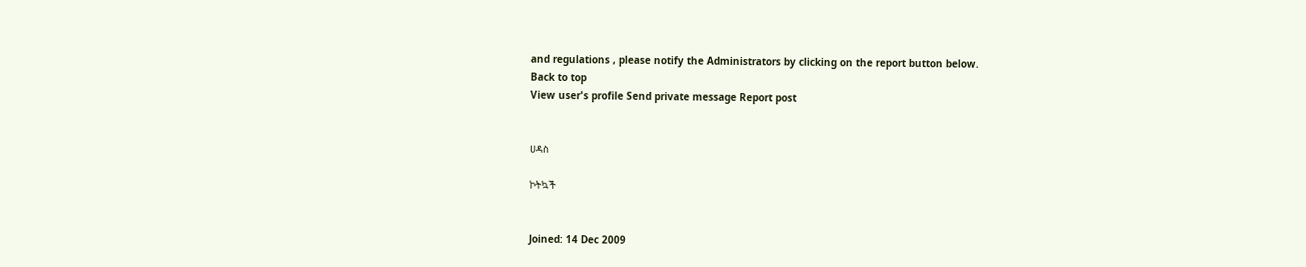and regulations , please notify the Administrators by clicking on the report button below.
Back to top
View user's profile Send private message Report post


ሀዳስ

ኮትኳች


Joined: 14 Dec 2009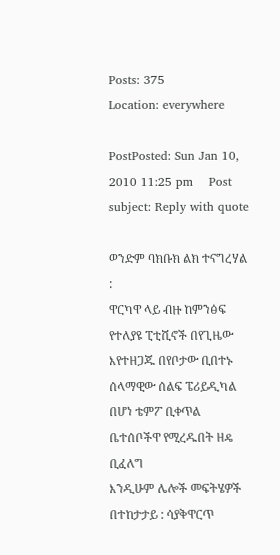Posts: 375
Location: everywhere

PostPosted: Sun Jan 10, 2010 11:25 pm    Post subject: Reply with quote

ወንድም ባክቡክ ልክ ተናግረሃል :
ዋርካዋ ላይ ብዙ ከምንፅፍ የተለያዩ ፒቲሺኖች በየጊዜው እየተዘጋጁ በየቦታው ቢበተኑ
ሰላማዊው ሰልፍ ፔሪይዲካል በሆነ ቴምፖ ቢቀጥል
ቤተሰቦችዋ የሚረዱበት ዘዴ ቢፈለግ
እንዲሁም ሌሎች መፍትሄዎች በተከታታይ : ሳያቅዋርጥ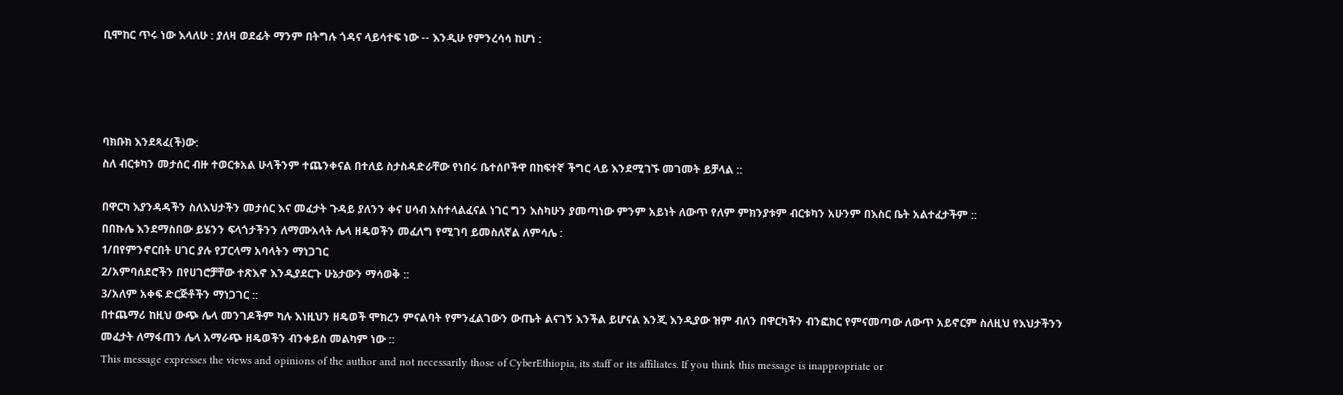ቢሞከር ጥሩ ነው እላለሁ : ያለዛ ወደፊት ማንም በትግሉ ጎዳና ላይሳተፍ ነው -- እንዲሁ የምንረሳሳ ከሆነ :




ባክቡክ እንደጻፈ(ች)ው:
ስለ ብርቱካን መታሰር ብዙ ተወርቱአል ሁላችንም ተጨንቀናል በተለይ ስታስዳድራቸው የነበሩ ቤተሰቦችዋ በከፍተኛ ችግር ላይ እንደሚገኙ መገመት ይቻላል ::

በዋርካ እያንዳዳችን ስለእህታችን መታሰር እና መፈታት ጉዳይ ያለንን ቀና ሀሳብ አስተላልፈናል ነገር ግን እስካሁን ያመጣነው ምንም አይነት ለውጥ የለም ምክንያቱም ብርቱካን አሁንም በእስር ቤት አልተፈታችም ::
በበኩሌ እንደማስበው ይሄንን ፍላጎታችንን ለማሙአላት ሌላ ዘዴወችን መፈለግ የሚገባ ይመስለኛል ለምሳሌ :
1/በየምንኖርበት ሀገር ያሉ የፓርላማ አባላትን ማነጋገር
2/አምባሰደሮችን በየሀገሮቻቸው ተጽእኖ እንዲያደርጉ ሁኔታውን ማሳወቅ ::
3/አለም አቀፍ ድርጅቶችን ማነጋገር ::
በተጨማሪ ከዚህ ውጭ ሌላ መንገዶችም ካሉ እነዚህን ዘዴወች ሞክረን ምናልባት የምንፈልገውን ውጤት ልናገኝ እንችል ይሆናል እንጂ እንዲያው ዝም ብለን በዋርካችን ብንፎክር የምናመጣው ለውጥ አይኖርም ስለዚህ የእህታችንን መፈታት ለማፋጠን ሌላ አማራጭ ዘዴወችን ብንቀይስ መልካም ነው ::
This message expresses the views and opinions of the author and not necessarily those of CyberEthiopia, its staff or its affiliates. If you think this message is inappropriate or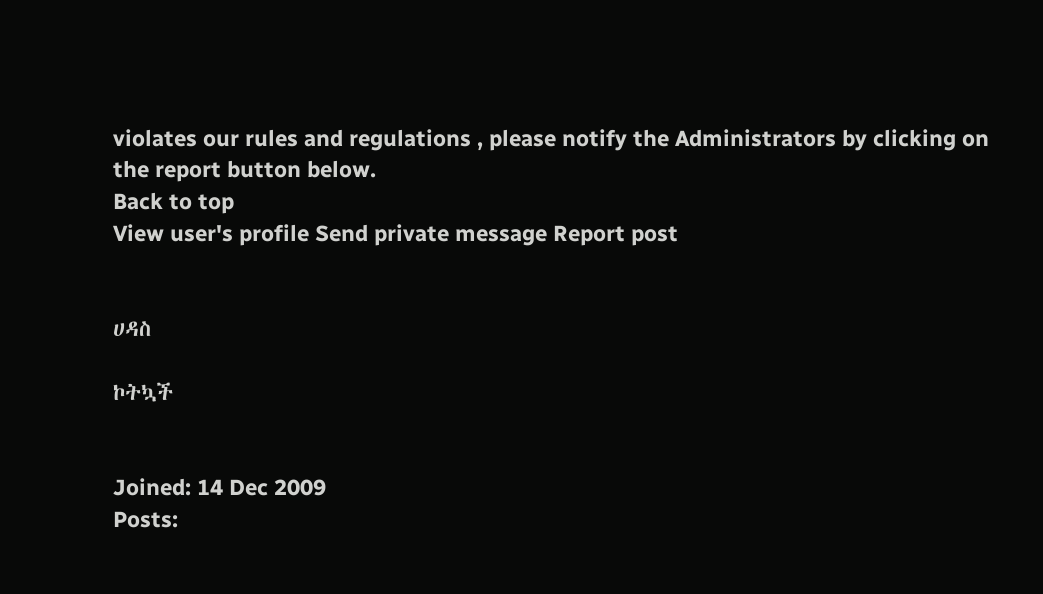violates our rules and regulations , please notify the Administrators by clicking on the report button below.
Back to top
View user's profile Send private message Report post


ሀዳስ

ኮትኳች


Joined: 14 Dec 2009
Posts: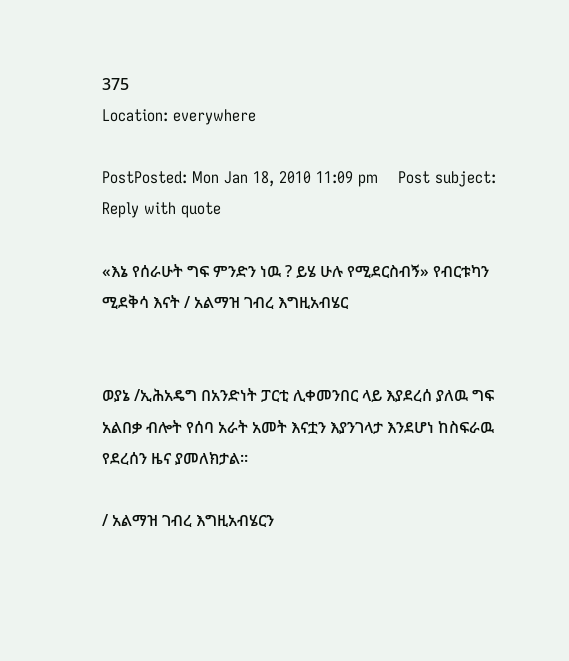375
Location: everywhere

PostPosted: Mon Jan 18, 2010 11:09 pm    Post subject: Reply with quote

«እኔ የሰራሁት ግፍ ምንድን ነዉ ? ይሄ ሁሉ የሚደርስብኝ» የብርቱካን ሚደቅሳ እናት / አልማዝ ገብረ እግዚአብሄር


ወያኔ /ኢሕአዴግ በአንድነት ፓርቲ ሊቀመንበር ላይ እያደረሰ ያለዉ ግፍ አልበቃ ብሎት የሰባ አራት አመት እናቷን እያንገላታ እንደሆነ ከስፍራዉ የደረሰን ዜና ያመለክታል።

/ አልማዝ ገብረ እግዚአብሄርን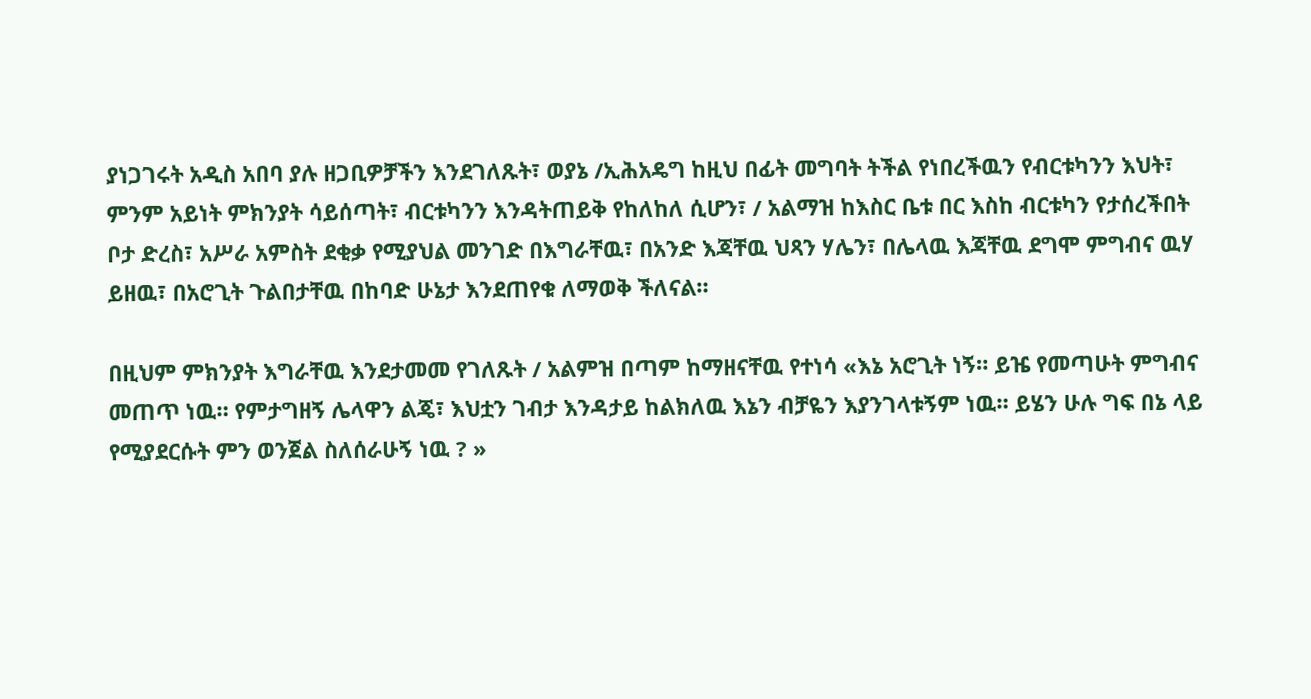ያነጋገሩት አዲስ አበባ ያሉ ዘጋቢዎቻችን እንደገለጹት፣ ወያኔ /ኢሕአዴግ ከዚህ በፊት መግባት ትችል የነበረችዉን የብርቱካንን እህት፣ ምንም አይነት ምክንያት ሳይሰጣት፣ ብርቱካንን እንዳትጠይቅ የከለከለ ሲሆን፣ / አልማዝ ከእስር ቤቱ በር እስከ ብርቱካን የታሰረችበት ቦታ ድረስ፣ አሥራ አምስት ደቂቃ የሚያህል መንገድ በእግራቸዉ፣ በአንድ እጃቸዉ ህጻን ሃሌን፣ በሌላዉ እጃቸዉ ደግሞ ምግብና ዉሃ ይዘዉ፣ በአሮጊት ጉልበታቸዉ በከባድ ሁኔታ እንደጠየቁ ለማወቅ ችለናል።

በዚህም ምክንያት እግራቸዉ እንደታመመ የገለጹት / አልምዝ በጣም ከማዘናቸዉ የተነሳ «እኔ አሮጊት ነኝ። ይዤ የመጣሁት ምግብና መጠጥ ነዉ። የምታግዘኝ ሌላዋን ልጄ፣ እህቷን ገብታ እንዳታይ ከልክለዉ እኔን ብቻዬን እያንገላቱኝም ነዉ። ይሄን ሁሉ ግፍ በኔ ላይ የሚያደርሱት ምን ወንጀል ስለሰራሁኝ ነዉ ? »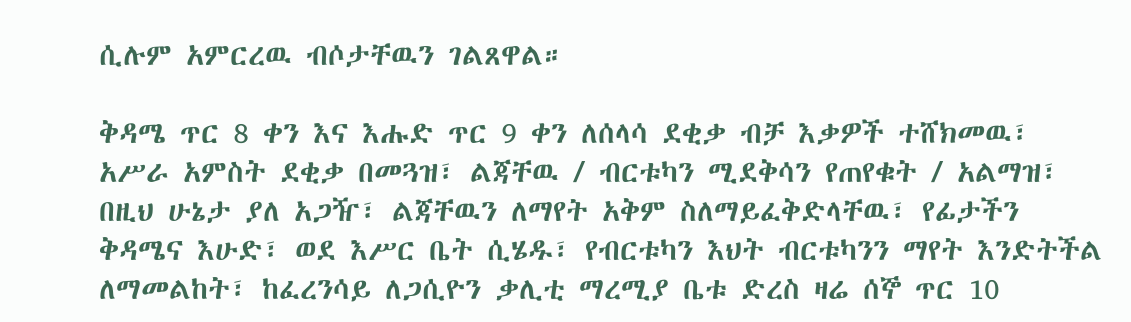ሲሉም አምርረዉ ብሶታቸዉን ገልጸዋል።

ቅዳሜ ጥር 8 ቀን እና እሑድ ጥር 9 ቀን ለሰላሳ ደቂቃ ብቻ እቃዎች ተሸክመዉ፣ አሥራ አምስት ደቂቃ በመጓዝ፣ ልጃቸዉ / ብርቱካን ሚደቅሳን የጠየቁት / አልማዝ፣ በዚህ ሁኔታ ያለ አጋዥ፣ ልጃቸዉን ለማየት አቅም ስለማይፈቅድላቸዉ፣ የፊታችን ቅዳሜና እሁድ፣ ወደ እሥር ቤት ሲሄዱ፣ የብርቱካን እህት ብርቱካንን ማየት እንድትችል ለማመልከት፣ ከፈረንሳይ ለጋሲዮን ቃሊቲ ማረሚያ ቤቱ ድረስ ዛሬ ሰኞ ጥር 10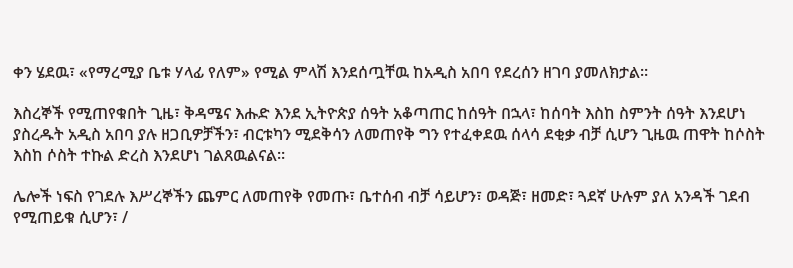ቀን ሄደዉ፣ «የማረሚያ ቤቱ ሃላፊ የለም» የሚል ምላሽ እንደሰጧቸዉ ከአዲስ አበባ የደረሰን ዘገባ ያመለክታል።

እስረኞች የሚጠየቁበት ጊዜ፣ ቅዳሜና እሑድ እንደ ኢትዮጵያ ሰዓት አቆጣጠር ከሰዓት በኋላ፣ ከሰባት እስከ ስምንት ሰዓት እንደሆነ ያስረዱት አዲስ አበባ ያሉ ዘጋቢዎቻችን፣ ብርቱካን ሚደቅሳን ለመጠየቅ ግን የተፈቀደዉ ሰላሳ ደቂቃ ብቻ ሲሆን ጊዜዉ ጠዋት ከሶስት እስከ ሶስት ተኩል ድረስ እንደሆነ ገልጸዉልናል።

ሌሎች ነፍስ የገደሉ እሥረኞችን ጨምር ለመጠየቅ የመጡ፣ ቤተሰብ ብቻ ሳይሆን፣ ወዳጅ፣ ዘመድ፣ ጓደኛ ሁሉም ያለ አንዳች ገደብ የሚጠይቁ ሲሆን፣ /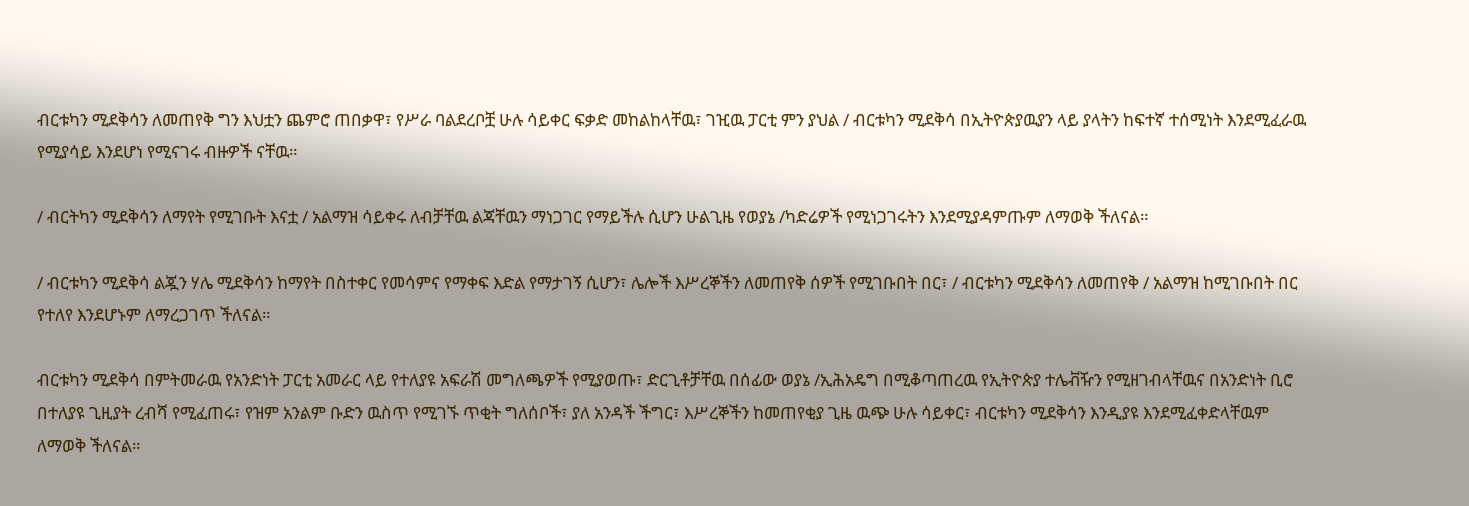ብርቱካን ሚደቅሳን ለመጠየቅ ግን እህቷን ጨምሮ ጠበቃዋ፣ የሥራ ባልደረቦቿ ሁሉ ሳይቀር ፍቃድ መከልከላቸዉ፣ ገዢዉ ፓርቲ ምን ያህል / ብርቱካን ሚደቅሳ በኢትዮጵያዉያን ላይ ያላትን ከፍተኛ ተሰሚነት እንደሚፈራዉ የሚያሳይ እንደሆነ የሚናገሩ ብዙዎች ናቸዉ።

/ ብርትካን ሚደቅሳን ለማየት የሚገቡት እናቷ / አልማዝ ሳይቀሩ ለብቻቸዉ ልጃቸዉን ማነጋገር የማይችሉ ሲሆን ሁልጊዜ የወያኔ /ካድሬዎች የሚነጋገሩትን እንደሚያዳምጡም ለማወቅ ችለናል።

/ ብርቱካን ሚደቅሳ ልጇን ሃሌ ሚደቅሳን ከማየት በስተቀር የመሳምና የማቀፍ እድል የማታገኝ ሲሆን፣ ሌሎች እሥረኞችን ለመጠየቅ ሰዎች የሚገቡበት በር፣ / ብርቱካን ሚደቅሳን ለመጠየቅ / አልማዝ ከሚገቡበት በር የተለየ እንደሆኑም ለማረጋገጥ ችለናል።

ብርቱካን ሚደቅሳ በምትመራዉ የአንድነት ፓርቲ አመራር ላይ የተለያዩ አፍራሽ መግለጫዎች የሚያወጡ፣ ድርጊቶቻቸዉ በሰፊው ወያኔ /ኢሕአዴግ በሚቆጣጠረዉ የኢትዮጵያ ተሌቭዥን የሚዘገብላቸዉና በአንድነት ቢሮ በተለያዩ ጊዚያት ረብሻ የሚፈጠሩ፣ የዝም አንልም ቡድን ዉስጥ የሚገኙ ጥቂት ግለሰቦች፣ ያለ አንዳች ችግር፣ እሥረኞችን ከመጠየቂያ ጊዜ ዉጭ ሁሉ ሳይቀር፣ ብርቱካን ሚደቅሳን እንዲያዩ እንደሚፈቀድላቸዉም ለማወቅ ችለናል።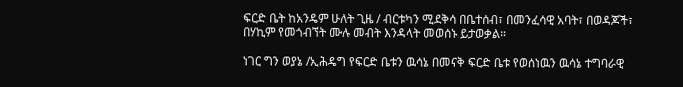ፍርድ ቤት ከአንዴም ሁለት ጊዜ / ብርቱካን ሚደቅሳ በቤተሰብ፣ በመንፈሳዊ አባት፣ በወዳጆች፣ በሃኪም የመጎብኘት ሙሉ መብት እንዳላት መወሰኑ ይታወቃል።

ነገር ግን ወያኔ /ኢሕዴግ የፍርድ ቤቱን ዉሳኔ በመናቅ ፍርድ ቤቱ የወሰነዉን ዉሳኔ ተግባራዊ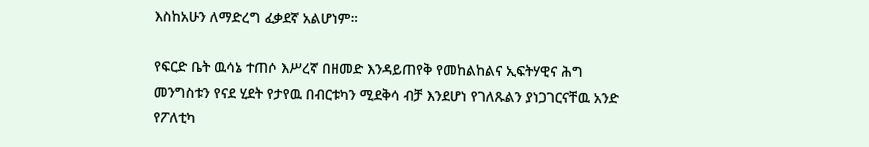እስከአሁን ለማድረግ ፈቃደኛ አልሆነም።

የፍርድ ቤት ዉሳኔ ተጠሶ እሥረኛ በዘመድ እንዳይጠየቅ የመከልከልና ኢፍትሃዊና ሕግ መንግስቱን የናደ ሂደት የታየዉ በብርቱካን ሚደቅሳ ብቻ እንደሆነ የገለጹልን ያነጋገርናቸዉ አንድ የፖለቲካ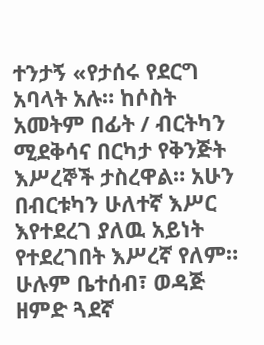ተንታኝ «የታሰሩ የደርግ አባላት አሉ። ከሶስት አመትም በፊት / ብርትካን ሚደቅሳና በርካታ የቅንጅት እሥረኞች ታስረዋል። አሁን በብርቱካን ሁለተኛ እሥር እየተደረገ ያለዉ አይነት የተደረገበት እሥረኛ የለም። ሁሉም ቤተሰብ፣ ወዳጅ ዘምድ ጓደኛ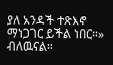ያለ አንዳች ተጽእኖ ማነጋገር ይችል ነበር።» ብለዉናል።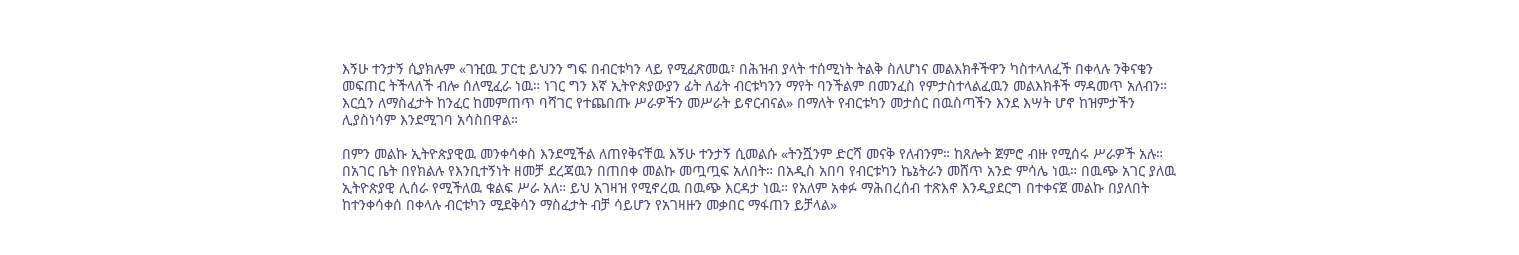እኝሁ ተንታኝ ሲያክሉም «ገዢዉ ፓርቲ ይህንን ግፍ በብርቱካን ላይ የሚፈጽመዉ፣ በሕዝብ ያላት ተሰሚነት ትልቅ ስለሆነና መልእክቶችዋን ካስተላለፈች በቀላሉ ንቅናቄን መፍጠር ትችላለች ብሎ ሰለሚፈራ ነዉ። ነገር ግን እኛ ኢትዮጵያውያን ፊት ለፊት ብርቱካንን ማየት ባንችልም በመንፈስ የምታስተላልፈዉን መልእክቶች ማዳመጥ አለብን። እርሷን ለማስፈታት ከንፈር ከመምጠጥ ባሻገር የተጨበጡ ሥራዎችን መሥራት ይኖርብናል» በማለት የብርቱካን መታሰር በዉስጣችን እንደ እሣት ሆኖ ከዝምታችን ሊያስነሳም እንደሚገባ አሳስበዋል።

በምን መልኩ ኢትዮጵያዊዉ መንቀሳቀስ እንደሚችል ለጠየቅናቸዉ እኝሁ ተንታኝ ሲመልሱ «ትንሿንም ድርሻ መናቅ የለብንም። ከጸሎት ጀምሮ ብዙ የሚሰሩ ሥራዎች አሉ። በአገር ቤት በየክልሉ የእንቢተኝነት ዘመቻ ደረጃዉን በጠበቀ መልኩ መጧጧፍ አለበት። በአዲስ አበባ የብርቱካን ኬኔትራን መሸጥ አንድ ምሳሌ ነዉ። በዉጭ አገር ያለዉ ኢትዮጵያዊ ሊሰራ የሚችለዉ ቁልፍ ሥራ አለ። ይህ አገዛዝ የሚኖረዉ በዉጭ እርዳታ ነዉ። የአለም አቀፉ ማሕበረሰብ ተጽእኖ እንዲያደርግ በተቀናጀ መልኩ በያለበት ከተንቀሳቀሰ በቀላሉ ብርቱካን ሚደቅሳን ማስፈታት ብቻ ሳይሆን የአገዛዙን መቃበር ማፋጠን ይቻላል»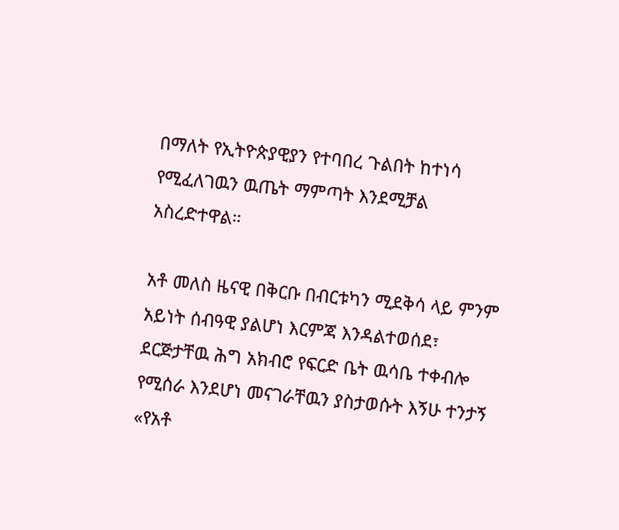በማለት የኢትዮጵያዊያን የተባበረ ጉልበት ከተነሳ የሚፈለገዉን ዉጤት ማምጣት እንደሚቻል አስረድተዋል።

አቶ መለስ ዜናዊ በቅርቡ በብርቱካን ሚደቅሳ ላይ ምንም አይነት ሰብዓዊ ያልሆነ እርምጃ እንዳልተወሰደ፣ ደርጅታቸዉ ሕግ አክብሮ የፍርድ ቤት ዉሳቤ ተቀብሎ የሚሰራ እንደሆነ መናገራቸዉን ያስታወሱት እኝሁ ተንታኝ «የአቶ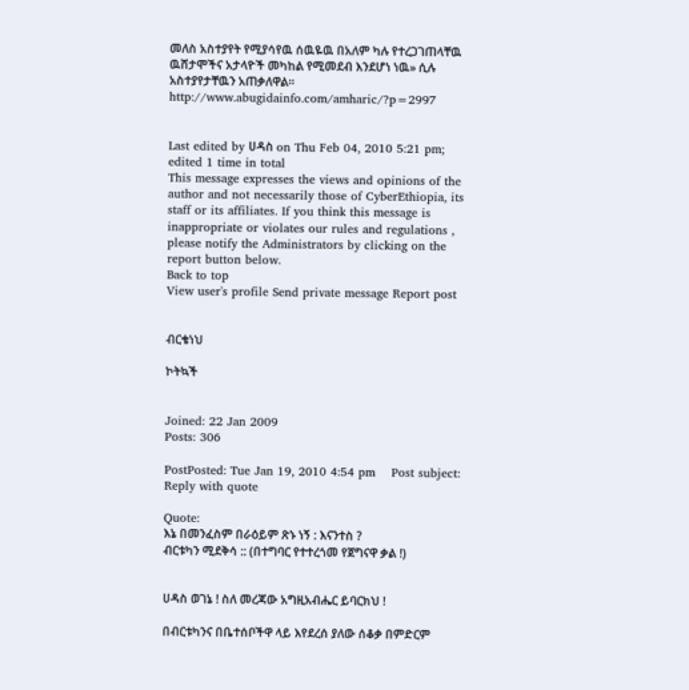መለስ አስተያየት የሚያሳየዉ ሰዉዬዉ በአለም ካሉ የተረጋገጠላቸዉ ዉሸታሞችና አታላዮች መካከል የሚመደብ እንደሆነ ነዉ» ሲሉ አስተያየታቸዉን አጠቃለዋል። http://www.abugidainfo.com/amharic/?p=2997


Last edited by ሀዳስ on Thu Feb 04, 2010 5:21 pm; edited 1 time in total
This message expresses the views and opinions of the author and not necessarily those of CyberEthiopia, its staff or its affiliates. If you think this message is inappropriate or violates our rules and regulations , please notify the Administrators by clicking on the report button below.
Back to top
View user's profile Send private message Report post


ብርቄነህ

ኮትኳች


Joined: 22 Jan 2009
Posts: 306

PostPosted: Tue Jan 19, 2010 4:54 pm    Post subject: Reply with quote

Quote:
እኔ በመንፈስም በራዕይም ጽኑ ነኝ : እናንተስ ?
ብርቱካን ሚደቅሳ :: (በተግባር የተተረጎመ የጀግናዋ ቃል !)


ሀዳስ ወገኔ ! ስለ መረጃው አግዚአብሔር ይባርክህ !

በብርቱካንና በቤተሰቦችዋ ላይ እየደረሰ ያለው ሰቆቃ በምድርም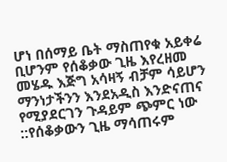ሆነ በሰማይ ቤት ማስጠየቁ አይቀሬ ቢሆንም የሰቆቃው ጊዜ እየረዘመ መሄዱ እጅግ አሳዛኝ ብቻም ሳይሆን ማንነታችንን እንደአዲስ እንድናጠና የሚያደርገን ጉዳይም ጭምር ነው ::የሰቆቃውን ጊዜ ማሳጠሩም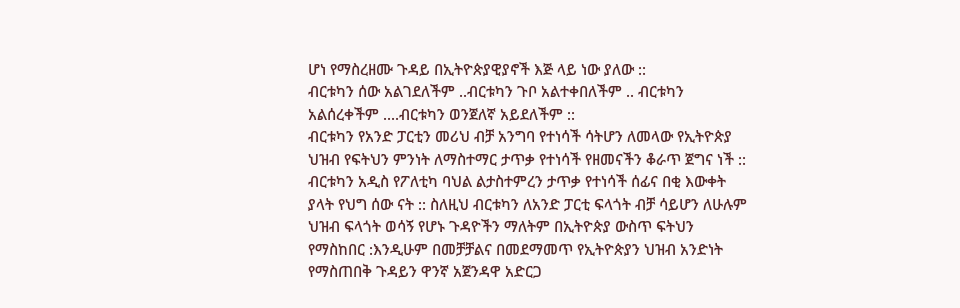ሆነ የማስረዘሙ ጉዳይ በኢትዮጵያዊያኖች እጅ ላይ ነው ያለው ::
ብርቱካን ሰው አልገደለችም ..ብርቱካን ጉቦ አልተቀበለችም .. ብርቱካን አልሰረቀችም ....ብርቱካን ወንጀለኛ አይደለችም ::
ብርቱካን የአንድ ፓርቲን መሪህ ብቻ አንግባ የተነሳች ሳትሆን ለመላው የኢትዮጵያ ህዝብ የፍትህን ምንነት ለማስተማር ታጥቃ የተነሳች የዘመናችን ቆራጥ ጀግና ነች :: ብርቱካን አዲስ የፖለቲካ ባህል ልታስተምረን ታጥቃ የተነሳች ሰፊና በቂ እውቀት ያላት የህግ ሰው ናት :: ስለዚህ ብርቱካን ለአንድ ፓርቲ ፍላጎት ብቻ ሳይሆን ለሁሉም ህዝብ ፍላጎት ወሳኝ የሆኑ ጉዳዮችን ማለትም በኢትዮጵያ ውስጥ ፍትህን የማስከበር :እንዲሁም በመቻቻልና በመደማመጥ የኢትዮጵያን ህዝብ አንድነት የማስጠበቅ ጉዳይን ዋንኛ አጀንዳዋ አድርጋ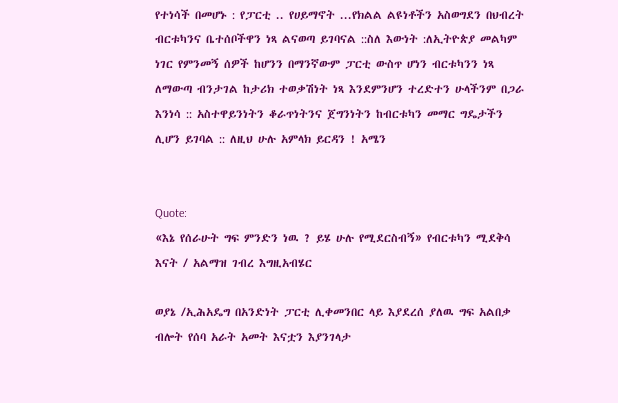የተነሳች በመሆኑ : የፓርቲ .. የሀይማኖት ...የክልል ልዩነቶችን አስወግደን በህብረት ብርቱካንና ቤተሰቦችዋን ነጻ ልናወጣ ይገባናል ::ስለ እውነት :ለኢትዮጵያ መልካም ነገር የምንመኝ ሰዎች ከሆንን በማንኛውም ፓርቲ ውስጥ ሆነን ብርቱካንን ነጻ ለማውጣ ብንታገል ከታሪክ ተወቃሽነት ነጻ እንደምንሆን ተረድተን ሁላችንም በጋራ እንነሳ :: አስተዋይንነትን ቆራጥነትንና ጀግንነትን ከብርቱካን መማር ግዴታችን ሊሆን ይገባል :: ለዚህ ሁሉ አምላክ ይርዳን ! አሜን


Quote:
«እኔ የሰራሁት ግፍ ምንድን ነዉ ? ይሄ ሁሉ የሚደርስብኝ» የብርቱካን ሚደቅሳ እናት / አልማዝ ገብረ እግዚአብሄር

ወያኔ /ኢሕአዴግ በአንድነት ፓርቲ ሊቀመንበር ላይ እያደረሰ ያለዉ ግፍ አልበቃ ብሎት የሰባ አራት አመት እናቷን እያንገላታ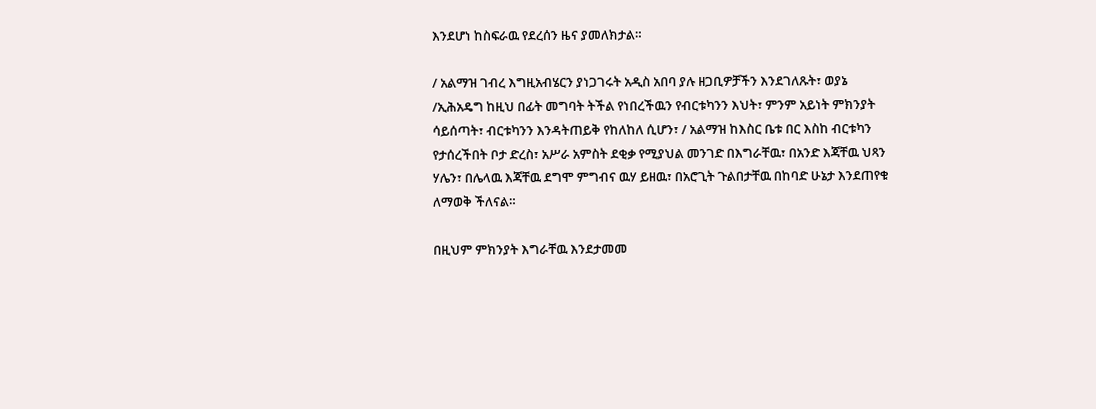እንደሆነ ከስፍራዉ የደረሰን ዜና ያመለክታል።

/ አልማዝ ገብረ እግዚአብሄርን ያነጋገሩት አዲስ አበባ ያሉ ዘጋቢዎቻችን እንደገለጹት፣ ወያኔ /ኢሕአዴግ ከዚህ በፊት መግባት ትችል የነበረችዉን የብርቱካንን እህት፣ ምንም አይነት ምክንያት ሳይሰጣት፣ ብርቱካንን እንዳትጠይቅ የከለከለ ሲሆን፣ / አልማዝ ከእስር ቤቱ በር እስከ ብርቱካን የታሰረችበት ቦታ ድረስ፣ አሥራ አምስት ደቂቃ የሚያህል መንገድ በእግራቸዉ፣ በአንድ እጃቸዉ ህጻን ሃሌን፣ በሌላዉ እጃቸዉ ደግሞ ምግብና ዉሃ ይዘዉ፣ በአሮጊት ጉልበታቸዉ በከባድ ሁኔታ እንደጠየቁ ለማወቅ ችለናል።

በዚህም ምክንያት እግራቸዉ እንደታመመ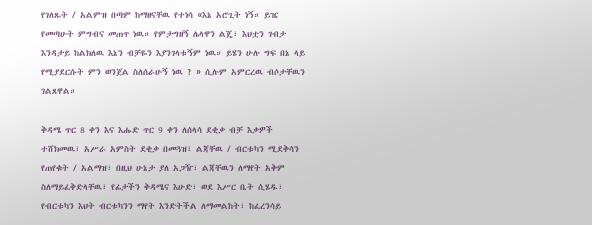የገለጹት / አልምዝ በጣም ከማዘናቸዉ የተነሳ «እኔ አሮጊት ነኝ። ይዤ የመጣሁት ምግብና መጠጥ ነዉ። የምታግዘኝ ሌላዋን ልጄ፣ እህቷን ገብታ እንዳታይ ከልክለዉ እኔን ብቻዬን እያንገላቱኝም ነዉ። ይሄን ሁሉ ግፍ በኔ ላይ የሚያደርሱት ምን ወንጀል ስለሰራሁኝ ነዉ ? » ሲሉም አምርረዉ ብሶታቸዉን ገልጸዋል።

ቅዳሜ ጥር 8 ቀን እና እሑድ ጥር 9 ቀን ለሰላሳ ደቂቃ ብቻ እቃዎች ተሸክመዉ፣ አሥራ አምስት ደቂቃ በመጓዝ፣ ልጃቸዉ / ብርቱካን ሚደቅሳን የጠየቁት / አልማዝ፣ በዚህ ሁኔታ ያለ አጋዥ፣ ልጃቸዉን ለማየት አቅም ስለማይፈቅድላቸዉ፣ የፊታችን ቅዳሜና እሁድ፣ ወደ እሥር ቤት ሲሄዱ፣ የብርቱካን እህት ብርቱካንን ማየት እንድትችል ለማመልከት፣ ከፈረንሳይ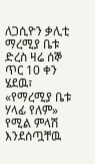ለጋሲዮን ቃሊቲ ማረሚያ ቤቱ ድረስ ዛሬ ሰኞ ጥር 10 ቀን ሄደዉ፣ «የማረሚያ ቤቱ ሃላፊ የለም» የሚል ምላሽ እንደሰጧቸዉ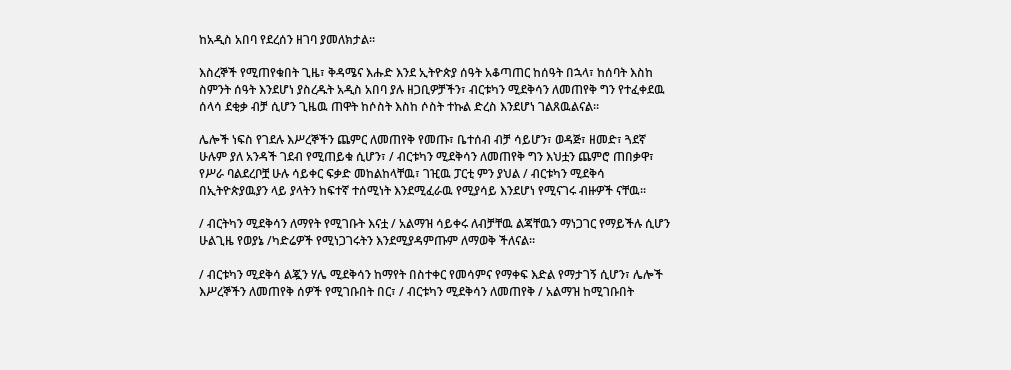ከአዲስ አበባ የደረሰን ዘገባ ያመለክታል።

እስረኞች የሚጠየቁበት ጊዜ፣ ቅዳሜና እሑድ እንደ ኢትዮጵያ ሰዓት አቆጣጠር ከሰዓት በኋላ፣ ከሰባት እስከ ስምንት ሰዓት እንደሆነ ያስረዱት አዲስ አበባ ያሉ ዘጋቢዎቻችን፣ ብርቱካን ሚደቅሳን ለመጠየቅ ግን የተፈቀደዉ ሰላሳ ደቂቃ ብቻ ሲሆን ጊዜዉ ጠዋት ከሶስት እስከ ሶስት ተኩል ድረስ እንደሆነ ገልጸዉልናል።

ሌሎች ነፍስ የገደሉ እሥረኞችን ጨምር ለመጠየቅ የመጡ፣ ቤተሰብ ብቻ ሳይሆን፣ ወዳጅ፣ ዘመድ፣ ጓደኛ ሁሉም ያለ አንዳች ገደብ የሚጠይቁ ሲሆን፣ / ብርቱካን ሚደቅሳን ለመጠየቅ ግን እህቷን ጨምሮ ጠበቃዋ፣ የሥራ ባልደረቦቿ ሁሉ ሳይቀር ፍቃድ መከልከላቸዉ፣ ገዢዉ ፓርቲ ምን ያህል / ብርቱካን ሚደቅሳ በኢትዮጵያዉያን ላይ ያላትን ከፍተኛ ተሰሚነት እንደሚፈራዉ የሚያሳይ እንደሆነ የሚናገሩ ብዙዎች ናቸዉ።

/ ብርትካን ሚደቅሳን ለማየት የሚገቡት እናቷ / አልማዝ ሳይቀሩ ለብቻቸዉ ልጃቸዉን ማነጋገር የማይችሉ ሲሆን ሁልጊዜ የወያኔ /ካድሬዎች የሚነጋገሩትን እንደሚያዳምጡም ለማወቅ ችለናል።

/ ብርቱካን ሚደቅሳ ልጇን ሃሌ ሚደቅሳን ከማየት በስተቀር የመሳምና የማቀፍ እድል የማታገኝ ሲሆን፣ ሌሎች እሥረኞችን ለመጠየቅ ሰዎች የሚገቡበት በር፣ / ብርቱካን ሚደቅሳን ለመጠየቅ / አልማዝ ከሚገቡበት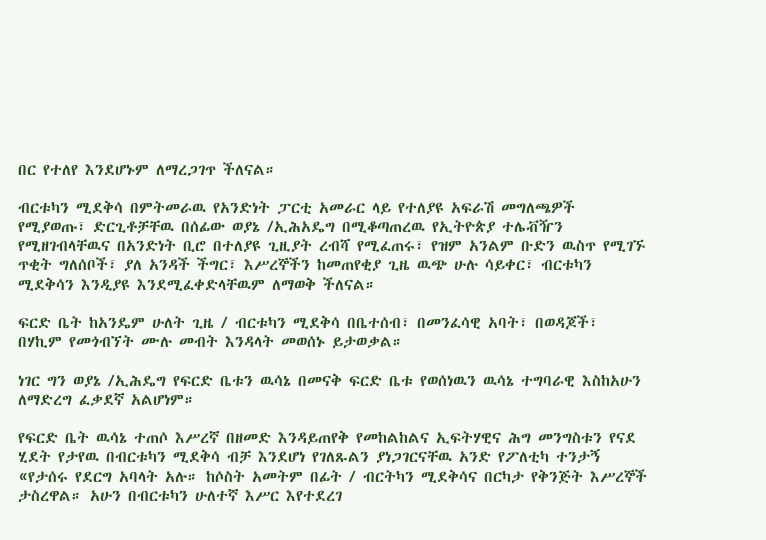በር የተለየ እንደሆኑም ለማረጋገጥ ችለናል።

ብርቱካን ሚደቅሳ በምትመራዉ የአንድነት ፓርቲ አመራር ላይ የተለያዩ አፍራሽ መግለጫዎች የሚያወጡ፣ ድርጊቶቻቸዉ በሰፊው ወያኔ /ኢሕአዴግ በሚቆጣጠረዉ የኢትዮጵያ ተሌቭዥን የሚዘገብላቸዉና በአንድነት ቢሮ በተለያዩ ጊዚያት ረብሻ የሚፈጠሩ፣ የዝም አንልም ቡድን ዉስጥ የሚገኙ ጥቂት ግለሰቦች፣ ያለ አንዳች ችግር፣ እሥረኞችን ከመጠየቂያ ጊዜ ዉጭ ሁሉ ሳይቀር፣ ብርቱካን ሚደቅሳን እንዲያዩ እንደሚፈቀድላቸዉም ለማወቅ ችለናል።

ፍርድ ቤት ከአንዴም ሁለት ጊዜ / ብርቱካን ሚደቅሳ በቤተሰብ፣ በመንፈሳዊ አባት፣ በወዳጆች፣ በሃኪም የመጎብኘት ሙሉ መብት እንዳላት መወሰኑ ይታወቃል።

ነገር ግን ወያኔ /ኢሕዴግ የፍርድ ቤቱን ዉሳኔ በመናቅ ፍርድ ቤቱ የወሰነዉን ዉሳኔ ተግባራዊ እስከአሁን ለማድረግ ፈቃደኛ አልሆነም።

የፍርድ ቤት ዉሳኔ ተጠሶ እሥረኛ በዘመድ እንዳይጠየቅ የመከልከልና ኢፍትሃዊና ሕግ መንግስቱን የናደ ሂደት የታየዉ በብርቱካን ሚደቅሳ ብቻ እንደሆነ የገለጹልን ያነጋገርናቸዉ አንድ የፖለቲካ ተንታኝ «የታሰሩ የደርግ አባላት አሉ። ከሶስት አመትም በፊት / ብርትካን ሚደቅሳና በርካታ የቅንጅት እሥረኞች ታስረዋል። አሁን በብርቱካን ሁለተኛ እሥር እየተደረገ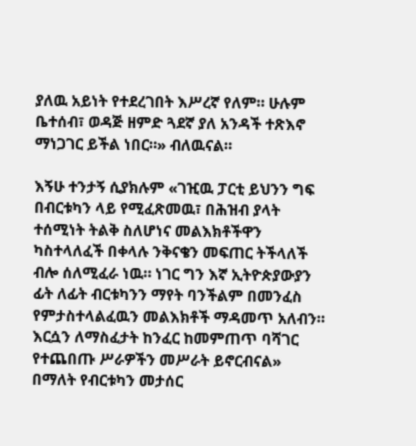ያለዉ አይነት የተደረገበት እሥረኛ የለም። ሁሉም ቤተሰብ፣ ወዳጅ ዘምድ ጓደኛ ያለ አንዳች ተጽእኖ ማነጋገር ይችል ነበር።» ብለዉናል።

እኝሁ ተንታኝ ሲያክሉም «ገዢዉ ፓርቲ ይህንን ግፍ በብርቱካን ላይ የሚፈጽመዉ፣ በሕዝብ ያላት ተሰሚነት ትልቅ ስለሆነና መልእክቶችዋን ካስተላለፈች በቀላሉ ንቅናቄን መፍጠር ትችላለች ብሎ ሰለሚፈራ ነዉ። ነገር ግን እኛ ኢትዮጵያውያን ፊት ለፊት ብርቱካንን ማየት ባንችልም በመንፈስ የምታስተላልፈዉን መልእክቶች ማዳመጥ አለብን። እርሷን ለማስፈታት ከንፈር ከመምጠጥ ባሻገር የተጨበጡ ሥራዎችን መሥራት ይኖርብናል» በማለት የብርቱካን መታሰር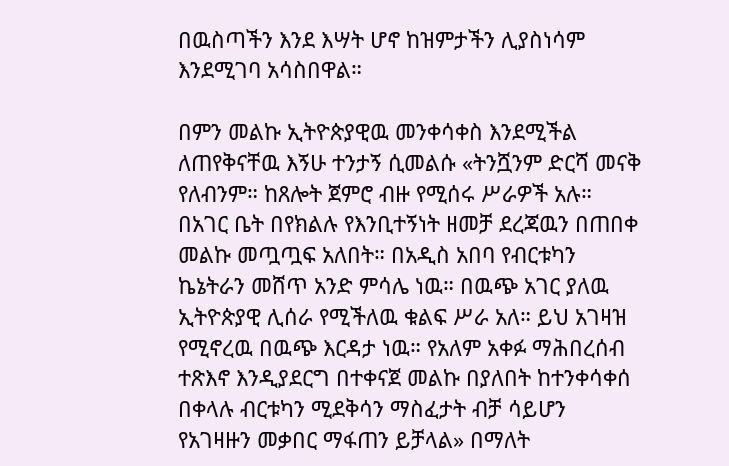በዉስጣችን እንደ እሣት ሆኖ ከዝምታችን ሊያስነሳም እንደሚገባ አሳስበዋል።

በምን መልኩ ኢትዮጵያዊዉ መንቀሳቀስ እንደሚችል ለጠየቅናቸዉ እኝሁ ተንታኝ ሲመልሱ «ትንሿንም ድርሻ መናቅ የለብንም። ከጸሎት ጀምሮ ብዙ የሚሰሩ ሥራዎች አሉ። በአገር ቤት በየክልሉ የእንቢተኝነት ዘመቻ ደረጃዉን በጠበቀ መልኩ መጧጧፍ አለበት። በአዲስ አበባ የብርቱካን ኬኔትራን መሸጥ አንድ ምሳሌ ነዉ። በዉጭ አገር ያለዉ ኢትዮጵያዊ ሊሰራ የሚችለዉ ቁልፍ ሥራ አለ። ይህ አገዛዝ የሚኖረዉ በዉጭ እርዳታ ነዉ። የአለም አቀፉ ማሕበረሰብ ተጽእኖ እንዲያደርግ በተቀናጀ መልኩ በያለበት ከተንቀሳቀሰ በቀላሉ ብርቱካን ሚደቅሳን ማስፈታት ብቻ ሳይሆን የአገዛዙን መቃበር ማፋጠን ይቻላል» በማለት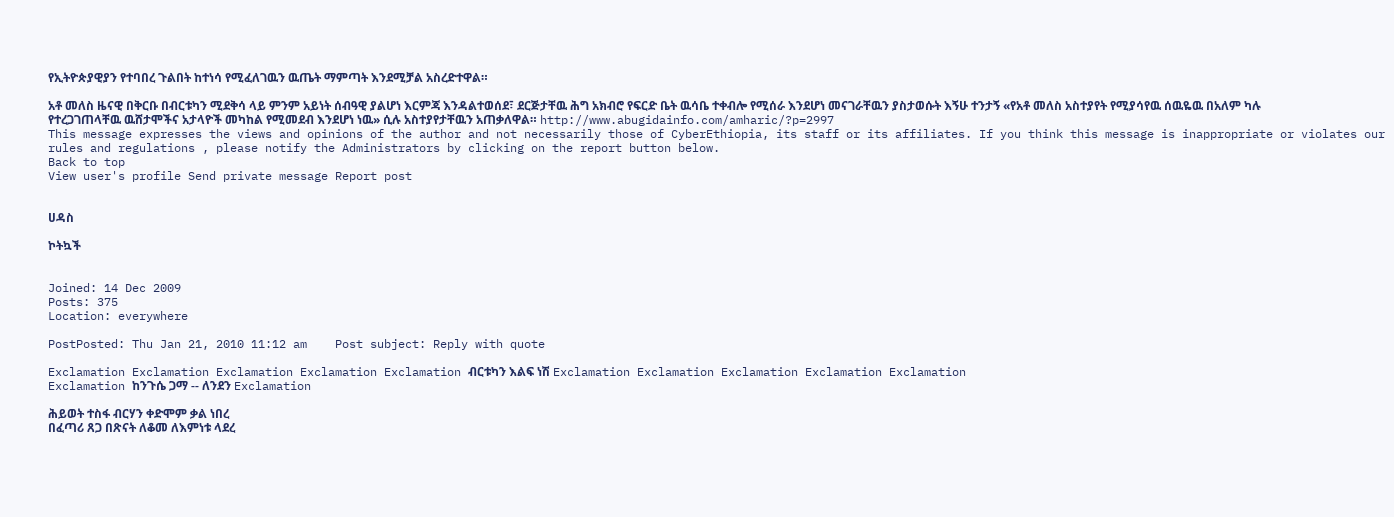የኢትዮጵያዊያን የተባበረ ጉልበት ከተነሳ የሚፈለገዉን ዉጤት ማምጣት እንደሚቻል አስረድተዋል።

አቶ መለስ ዜናዊ በቅርቡ በብርቱካን ሚደቅሳ ላይ ምንም አይነት ሰብዓዊ ያልሆነ እርምጃ እንዳልተወሰደ፣ ደርጅታቸዉ ሕግ አክብሮ የፍርድ ቤት ዉሳቤ ተቀብሎ የሚሰራ እንደሆነ መናገራቸዉን ያስታወሱት እኝሁ ተንታኝ «የአቶ መለስ አስተያየት የሚያሳየዉ ሰዉዬዉ በአለም ካሉ የተረጋገጠላቸዉ ዉሸታሞችና አታላዮች መካከል የሚመደብ እንደሆነ ነዉ» ሲሉ አስተያየታቸዉን አጠቃለዋል። http://www.abugidainfo.com/amharic/?p=2997
This message expresses the views and opinions of the author and not necessarily those of CyberEthiopia, its staff or its affiliates. If you think this message is inappropriate or violates our rules and regulations , please notify the Administrators by clicking on the report button below.
Back to top
View user's profile Send private message Report post


ሀዳስ

ኮትኳች


Joined: 14 Dec 2009
Posts: 375
Location: everywhere

PostPosted: Thu Jan 21, 2010 11:12 am    Post subject: Reply with quote

Exclamation Exclamation Exclamation Exclamation Exclamation ብርቱካን እልፍ ነሽ Exclamation Exclamation Exclamation Exclamation Exclamation
Exclamation ከንጉሴ ጋማ -- ለንደን Exclamation

ሕይወት ተስፋ ብርሃን ቀድሞም ቃል ነበረ
በፈጣሪ ጸጋ በጽናት ለቆመ ለእምነቱ ላደረ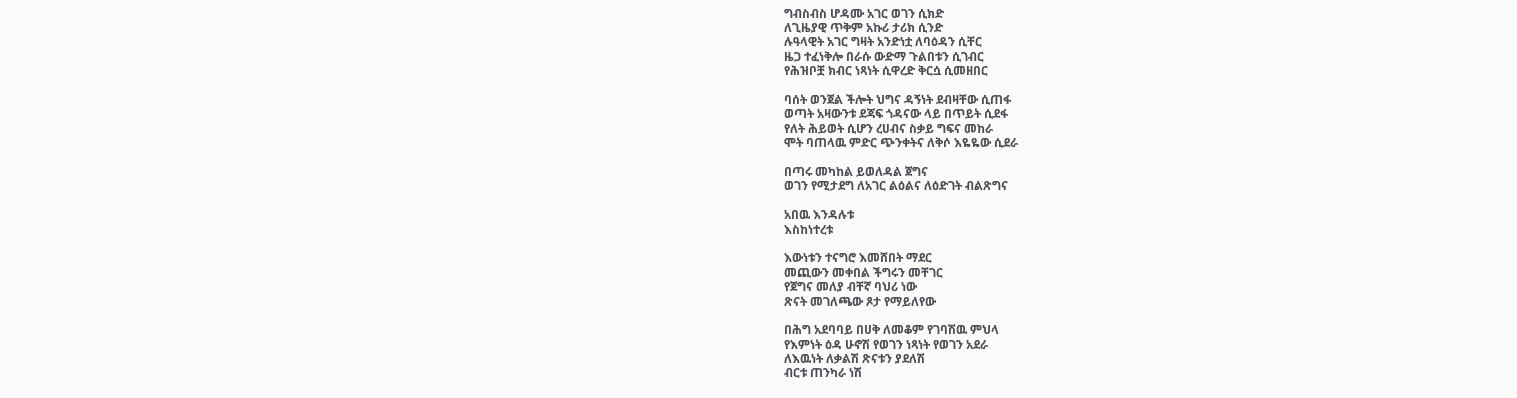ግብስብስ ሆዳሙ አገር ወገን ሲክድ
ለጊዜያዊ ጥቅም አኩሪ ታሪክ ሲንድ
ሉዓላዊት አገር ግዛት አንድነቷ ለባዕዳን ሲቸር
ዜጋ ተፈነቅሎ በራሱ ውድማ ጉልበቱን ሲገብር
የሕዝቦቿ ክብር ነጻነት ሲዋረድ ቅርሷ ሲመዘበር

ባሰት ወንጀል ችሎት ህግና ዳኝነት ደብዛቸው ሲጠፋ
ወጣት አዛውንቱ ደጃፍ ጎዳናው ላይ በጥይት ሲደፋ
የለት ሕይወት ሲሆን ረሀብና ስቃይ ግፍና መከራ
ሞት ባጠላዉ ምድር ጭንቀትና ለቅሶ እዬዬው ሲደራ

በጣሩ መካከል ይወለዳል ጀግና
ወገን የሚታደግ ለአገር ልዕልና ለዕድገት ብልጽግና

አበዉ እንዳሉቱ
እስከነተረቱ

እውነቱን ተናግሮ እመሸበት ማደር
መጪውን መቀበል ችግሩን መቸገር
የጀግና መለያ ብቸኛ ባህሪ ነው
ጽናት መገለጫው ጾታ የማይለየው

በሕግ አደባባይ በሀቅ ለመቆም የገባሽዉ ምህላ
የእምነት ዕዳ ሁኖሽ የወገን ነጻነት የወገን አደራ
ለእዉነት ለቃልሽ ጽናቱን ያደለሽ
ብርቱ ጠንካራ ነሽ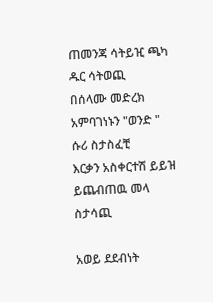ጠመንጃ ሳትይዢ ጫካ ዱር ሳትወጪ
በሰላሙ መድረክ አምባገነኑን "ወንድ " ሱሪ ስታስፈቺ
እርቃን አስቀርተሽ ይይዝ ይጨብጠዉ መላ ስታሳጪ

አወይ ደደብነት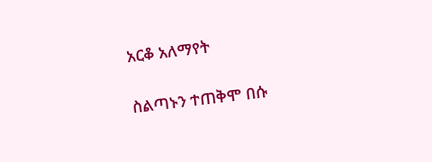አርቆ አለማየት

ስልጣኑን ተጠቅሞ በሱ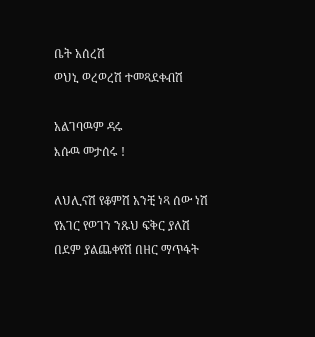ቤት አሰረሽ
ወህኒ ወረወረሽ ተመጻደቀብሽ

አልገባዉም ዳሩ
እሱዉ መታሰሩ !

ለህሊናሽ የቆምሽ አንቺ ነጻ ሰው ነሽ
የአገር የወገን ንጹህ ፍቅር ያለሽ
በደም ያልጨቀየሽ በዘር ማጥፋት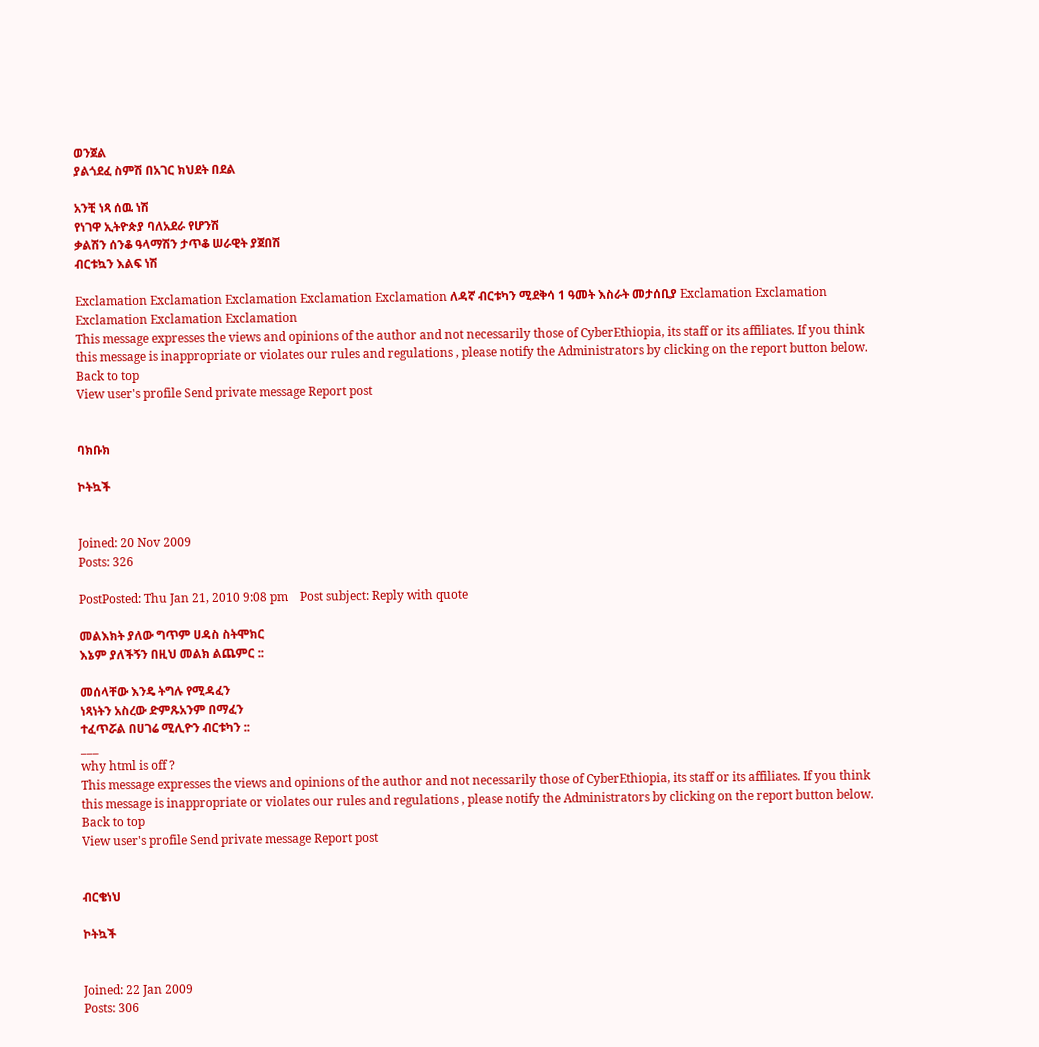ወንጀል
ያልጎደፈ ስምሽ በአገር ክህደት በደል

አንቺ ነጻ ሰዉ ነሽ
የነገዋ ኢትዮጵያ ባለአደራ የሆንሽ
ቃልሽን ሰንቆ ዓላማሽን ታጥቆ ሠራዊት ያጀበሽ
ብርቱኳን እልፍ ነሽ

Exclamation Exclamation Exclamation Exclamation Exclamation ለዳኛ ብርቱካን ሚደቅሳ 1 ዓመት እስራት መታሰቢያ Exclamation Exclamation Exclamation Exclamation Exclamation
This message expresses the views and opinions of the author and not necessarily those of CyberEthiopia, its staff or its affiliates. If you think this message is inappropriate or violates our rules and regulations , please notify the Administrators by clicking on the report button below.
Back to top
View user's profile Send private message Report post


ባክቡክ

ኮትኳች


Joined: 20 Nov 2009
Posts: 326

PostPosted: Thu Jan 21, 2010 9:08 pm    Post subject: Reply with quote

መልእክት ያለው ግጥም ሀዳስ ስትሞክር
እኔም ያለችኝን በዚህ መልክ ልጨምር ::

መሰላቸው እንዴ ትግሉ የሚዳፈን
ነጻነትን አስረው ድምጹአንም በማፈን
ተፈጥሯል በሀገሬ ሚሊዮን ብርቱካን ::
___
why html is off ?
This message expresses the views and opinions of the author and not necessarily those of CyberEthiopia, its staff or its affiliates. If you think this message is inappropriate or violates our rules and regulations , please notify the Administrators by clicking on the report button below.
Back to top
View user's profile Send private message Report post


ብርቄነህ

ኮትኳች


Joined: 22 Jan 2009
Posts: 306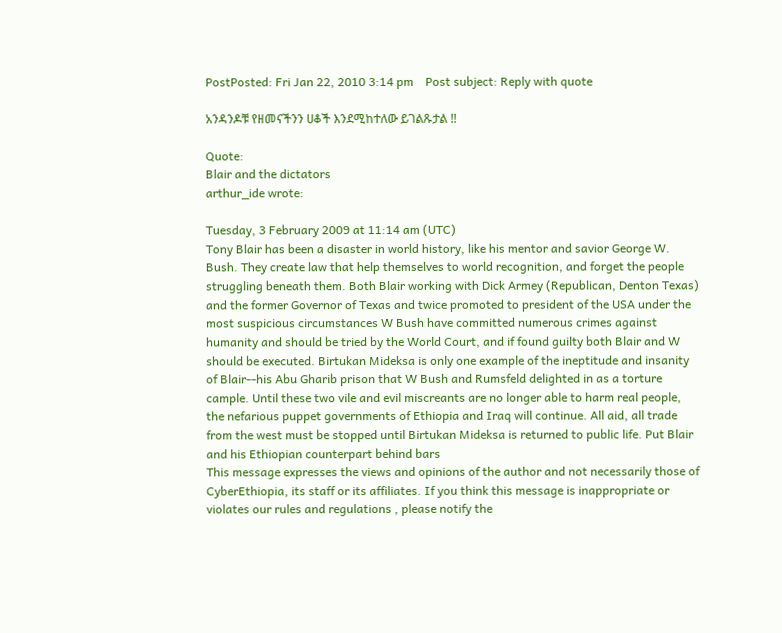PostPosted: Fri Jan 22, 2010 3:14 pm    Post subject: Reply with quote

አንዳንዶቹ የዘመናችንን ሀቆች እንደሚከተለው ይገልጹታል !!

Quote:
Blair and the dictators
arthur_ide wrote:

Tuesday, 3 February 2009 at 11:14 am (UTC)
Tony Blair has been a disaster in world history, like his mentor and savior George W. Bush. They create law that help themselves to world recognition, and forget the people struggling beneath them. Both Blair working with Dick Armey (Republican, Denton Texas) and the former Governor of Texas and twice promoted to president of the USA under the most suspicious circumstances W Bush have committed numerous crimes against humanity and should be tried by the World Court, and if found guilty both Blair and W should be executed. Birtukan Mideksa is only one example of the ineptitude and insanity of Blair--his Abu Gharib prison that W Bush and Rumsfeld delighted in as a torture cample. Until these two vile and evil miscreants are no longer able to harm real people, the nefarious puppet governments of Ethiopia and Iraq will continue. All aid, all trade from the west must be stopped until Birtukan Mideksa is returned to public life. Put Blair and his Ethiopian counterpart behind bars
This message expresses the views and opinions of the author and not necessarily those of CyberEthiopia, its staff or its affiliates. If you think this message is inappropriate or violates our rules and regulations , please notify the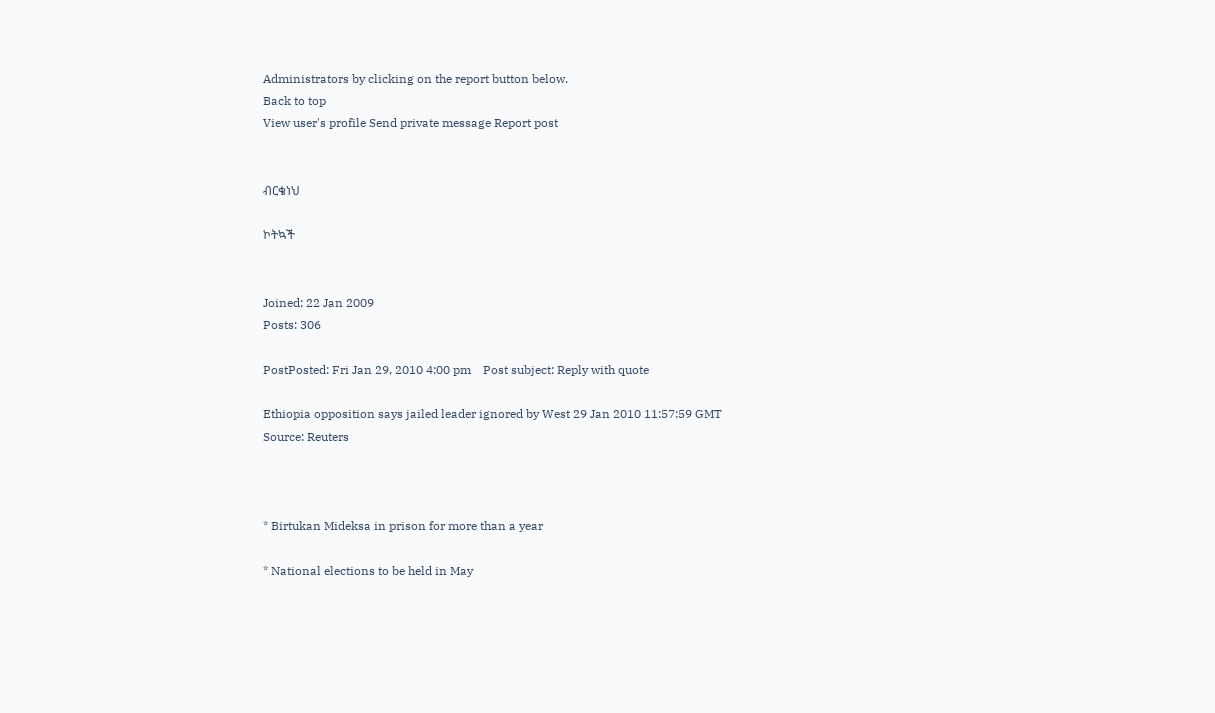Administrators by clicking on the report button below.
Back to top
View user's profile Send private message Report post


ብርቄነህ

ኮትኳች


Joined: 22 Jan 2009
Posts: 306

PostPosted: Fri Jan 29, 2010 4:00 pm    Post subject: Reply with quote

Ethiopia opposition says jailed leader ignored by West 29 Jan 2010 11:57:59 GMT
Source: Reuters



* Birtukan Mideksa in prison for more than a year

* National elections to be held in May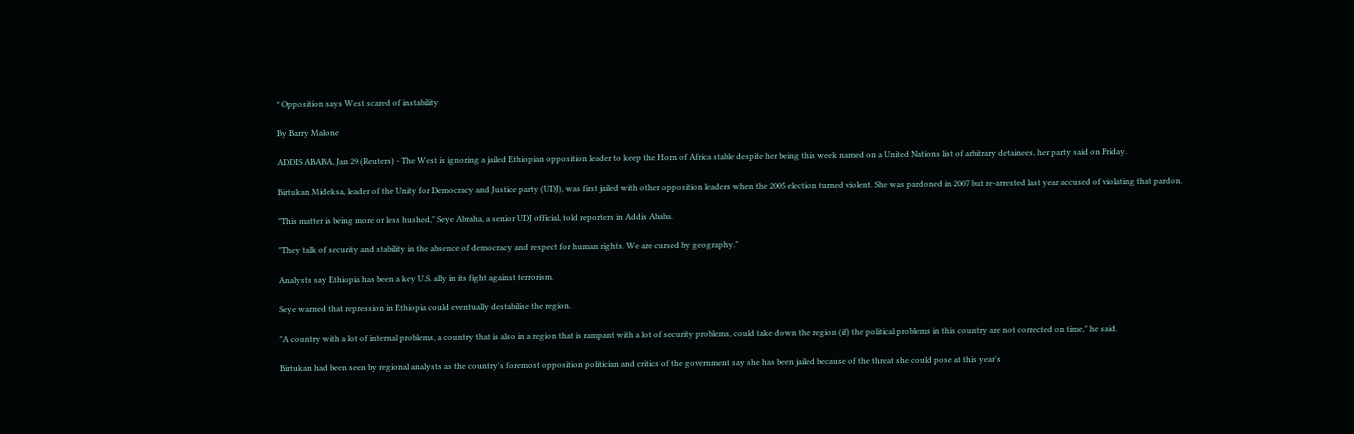* Opposition says West scared of instability

By Barry Malone

ADDIS ABABA, Jan 29 (Reuters) - The West is ignoring a jailed Ethiopian opposition leader to keep the Horn of Africa stable despite her being this week named on a United Nations list of arbitrary detainees, her party said on Friday.

Birtukan Mideksa, leader of the Unity for Democracy and Justice party (UDJ), was first jailed with other opposition leaders when the 2005 election turned violent. She was pardoned in 2007 but re-arrested last year accused of violating that pardon.

"This matter is being more or less hushed," Seye Abraha, a senior UDJ official, told reporters in Addis Ababa.

"They talk of security and stability in the absence of democracy and respect for human rights. We are cursed by geography."

Analysts say Ethiopia has been a key U.S. ally in its fight against terrorism.

Seye warned that repression in Ethiopia could eventually destabilise the region.

"A country with a lot of internal problems, a country that is also in a region that is rampant with a lot of security problems, could take down the region (if) the political problems in this country are not corrected on time," he said.

Birtukan had been seen by regional analysts as the country's foremost opposition politician and critics of the government say she has been jailed because of the threat she could pose at this year's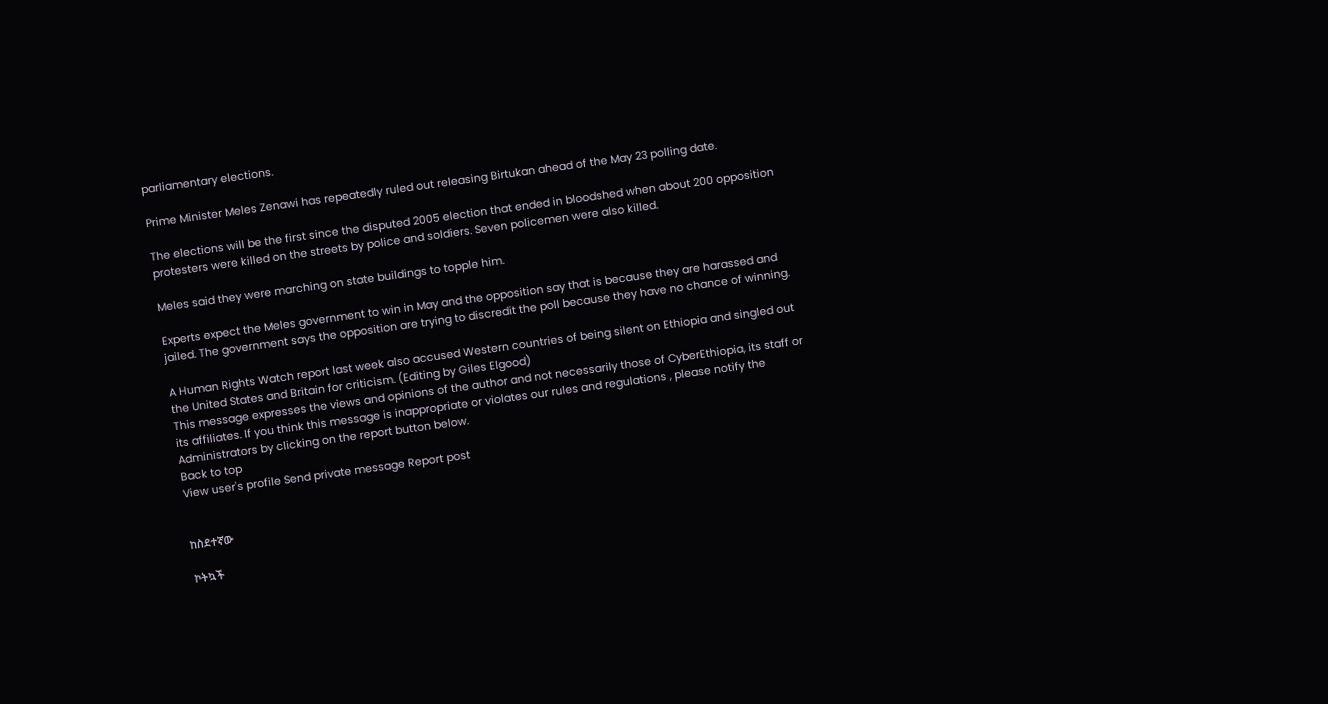parliamentary elections.

Prime Minister Meles Zenawi has repeatedly ruled out releasing Birtukan ahead of the May 23 polling date.

The elections will be the first since the disputed 2005 election that ended in bloodshed when about 200 opposition protesters were killed on the streets by police and soldiers. Seven policemen were also killed.

Meles said they were marching on state buildings to topple him.

Experts expect the Meles government to win in May and the opposition say that is because they are harassed and jailed. The government says the opposition are trying to discredit the poll because they have no chance of winning.

A Human Rights Watch report last week also accused Western countries of being silent on Ethiopia and singled out the United States and Britain for criticism. (Editing by Giles Elgood)
This message expresses the views and opinions of the author and not necessarily those of CyberEthiopia, its staff or its affiliates. If you think this message is inappropriate or violates our rules and regulations , please notify the Administrators by clicking on the report button below.
Back to top
View user's profile Send private message Report post


ከስደተኛው

ኮትኳች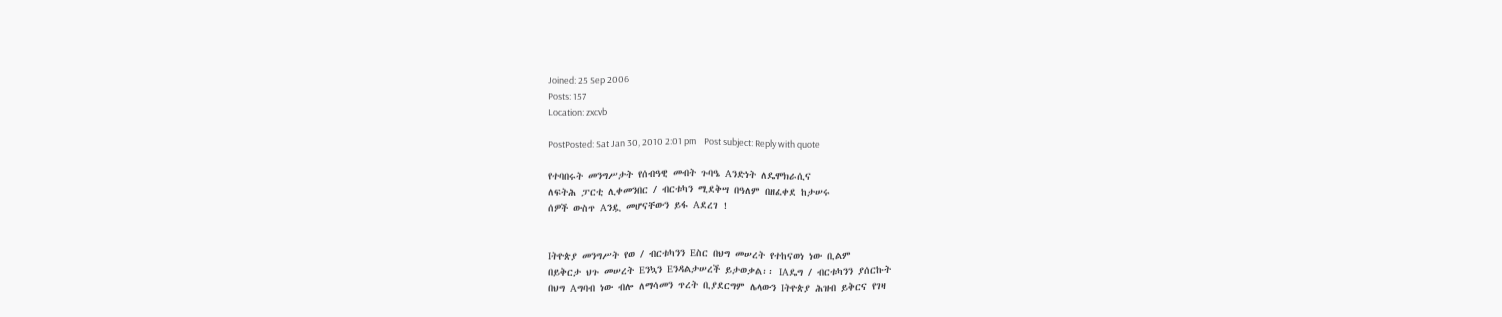Joined: 25 Sep 2006
Posts: 157
Location: zxcvb

PostPosted: Sat Jan 30, 2010 2:01 pm    Post subject: Reply with quote

የተባበሩት መንግሥታት የሰብዓዊ መብት ጉባዔ Aንድነት ለዴሞክራሲና
ለፍትሕ ፓርቲ ሊቀመንበር / ብርቱካን ሚደቅሣ በዓለም በዘፈቀደ ከታሠሩ
ሰዎች ውስጥ Aንዷ መሆናቸውን ይፋ Aደረገ !


Iትዮጵያ መንግሥት የወ / ብርቱካንን Eስር በህግ መሠረት የተከናወነ ነው ቢልም
በይቅርታ ህጉ መሠረት Eንኳን Eንዳልታሠረች ይታወቃል፡፡ IAዴግ / ብርቱካንን ያሰርኩት
በህግ Aግባብ ነው ብሎ ለማሳመን ጥረት ቢያደርግም ሌላውን Iትዮጵያ ሕዝብ ይቅርና የገዛ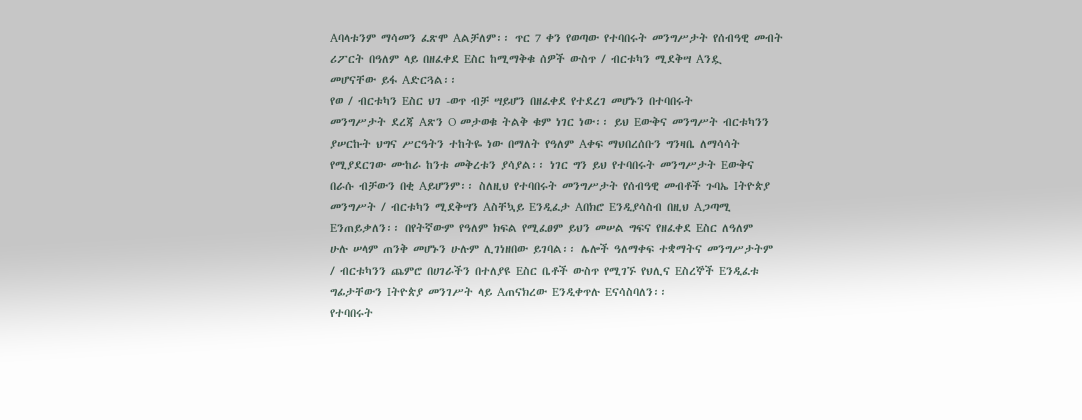Aባላቱንም ማሳመን ፈጽሞ Aልቻለም፡፡ ጥር 7 ቀን የወጣው የተባበሩት መንግሥታት የሰብዓዊ መብት
ሪፖርት በዓለም ላይ በዘፈቀደ Eስር ከሚማቅቁ ሰዎች ውስጥ / ብርቱካን ሚደቅሣ Aንዷ
መሆናቸው ይፋ Aድርጓል፡፡
የወ / ብርቱካን Eስር ህገ -ወጥ ብቻ ሣይሆን በዘፈቀደ የተደረገ መሆኑን በተባበሩት
መንግሥታት ደረጃ Aጽን O መታወቁ ትልቅ ቁም ነገር ነው፡፡ ይህ Eውቅና መንግሥት ብርቱካንን
ያሠርኩት ህግና ሥርዓትን ተከትዬ ነው በማለት የዓለም Aቀፍ ማህበረሰቡን ግንዛቤ ለማሳሳት
የሚያደርገው ሙከራ ከንቱ መቅረቱን ያሳያል፡፡ ነገር ግን ይህ የተባበሩት መንግሥታት Eውቅና
በራሱ ብቻውን በቂ Aይሆንም፡፡ ስለዚህ የተባበሩት መንግሥታት የሰብዓዊ መብቶች ጉባኤ Iትዮጵያ
መንግሥት / ብርቱካን ሚደቅሣን Aስቸኳይ Eንዲፈታ Aበክሮ Eንዲያሳስብ በዚህ Aጋጣሚ
Eንጠይቃለን፡፡ በየትኛውም የዓለም ክፍል የሚፈፀም ይህን መሠል ግፍና የዘፈቀደ Eስር ለዓለም
ሁሉ ሠላም ጠንቅ መሆኑን ሁሉም ሊገነዘበው ይገባል፡፡ ሌሎች ዓለማቀፍ ተቋማትና መንግሥታትም
/ ብርቱካንን ጨምሮ በሀገራችን በተለያዩ Eስር ቤቶች ውስጥ የሚገኙ የህሊና Eስረኞች Eንዲፈቱ
ግፊታቸውን Iትዮጵያ መንገሥት ላይ Aጠናክረው Eንዲቀጥሉ Eናሳስባለን፡፡
የተባበሩት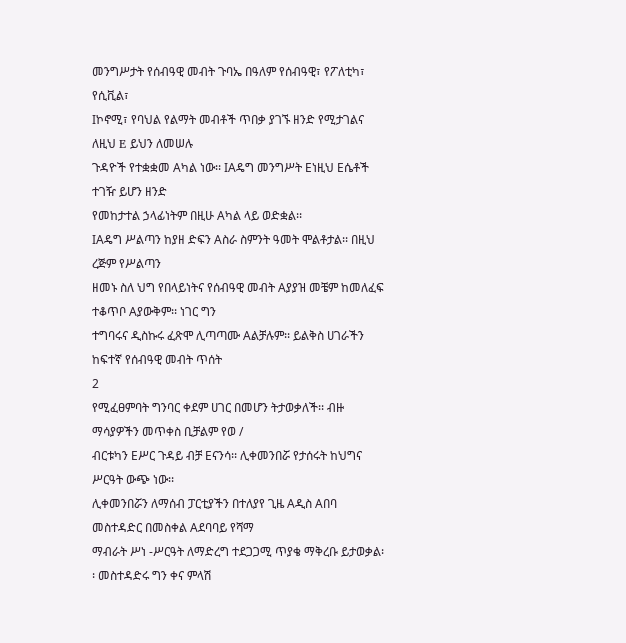መንግሥታት የሰብዓዊ መብት ጉባኤ በዓለም የሰብዓዊ፣ የፖለቲካ፣ የሲቪል፣
Iኮኖሚ፣ የባህል የልማት መብቶች ጥበቃ ያገኙ ዘንድ የሚታገልና ለዚህ E ይህን ለመሠሉ
ጉዳዮች የተቋቋመ Aካል ነው፡፡ IAዴግ መንግሥት Eነዚህ Eሴቶች ተገዥ ይሆን ዘንድ
የመከታተል ኃላፊነትም በዚሁ Aካል ላይ ወድቋል፡፡
IAዴግ ሥልጣን ከያዘ ድፍን Aስራ ስምንት ዓመት ሞልቶታል፡፡ በዚህ ረጅም የሥልጣን
ዘመኑ ስለ ህግ የበላይነትና የሰብዓዊ መብት Aያያዝ መቼም ከመለፈፍ ተቆጥቦ Aያውቅም፡፡ ነገር ግን
ተግባሩና ዲስኩሩ ፈጽሞ ሊጣጣሙ Aልቻሉም፡፡ ይልቅስ ሀገራችን ከፍተኛ የሰብዓዊ መብት ጥሰት
2
የሚፈፀምባት ግንባር ቀደም ሀገር በመሆን ትታወቃለች፡፡ ብዙ ማሳያዎችን መጥቀስ ቢቻልም የወ /
ብርቱካን Eሥር ጉዳይ ብቻ Eናንሳ፡፡ ሊቀመንበሯ የታሰሩት ከህግና ሥርዓት ውጭ ነው፡፡
ሊቀመንበሯን ለማሰብ ፓርቲያችን በተለያየ ጊዜ Aዲስ Aበባ መስተዳድር በመስቀል Aደባባይ የሻማ
ማብራት ሥነ -ሥርዓት ለማድረግ ተደጋጋሚ ጥያቄ ማቅረቡ ይታወቃል፡፡ መስተዳድሩ ግን ቀና ምላሽ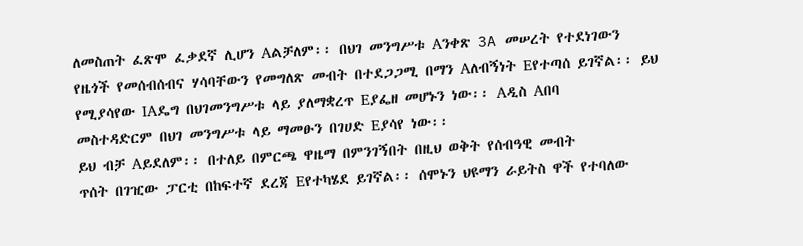ለመስጠት ፈጽሞ ፈቃደኛ ሊሆን Aልቻለም፡፡ በህገ መንግሥቱ Aንቀጽ 3A መሠረት የተደነገውን
የዜጎች የመሰብሰብና ሃሳባቸውን የመግለጽ መብት በተደጋጋሚ በማን Aለብኝነት Eየተጣሰ ይገኛል፡፡ ይህ
የሚያሳየው IAዴግ በህገመንግሥቱ ላይ ያለማቋረጥ Eያፌዘ መሆኑን ነው፡፡ Aዲስ Aበባ
መስተዳድርም በህገ መንግሥቱ ላይ ማመፁን በገሀድ Eያሳየ ነው፡፡
ይህ ብቻ Aይደለም፡፡ በተለይ በምርጫ ዋዜማ በምንገኝበት በዚህ ወቅት የሰብዓዊ መብት
ጥሰት በገዢው ፓርቲ በከፍተኛ ደረጃ Eየተካሄደ ይገኛል፡፡ ሰሞኑን ህዩማን ራይትስ ዋች የተባለው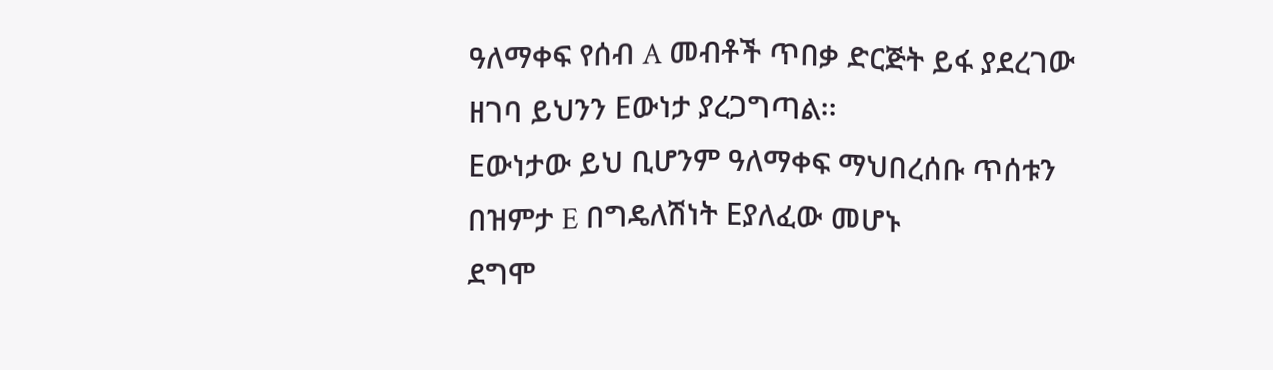ዓለማቀፍ የሰብ A መብቶች ጥበቃ ድርጅት ይፋ ያደረገው ዘገባ ይህንን Eውነታ ያረጋግጣል፡፡
Eውነታው ይህ ቢሆንም ዓለማቀፍ ማህበረሰቡ ጥሰቱን በዝምታ E በግዴለሽነት Eያለፈው መሆኑ
ደግሞ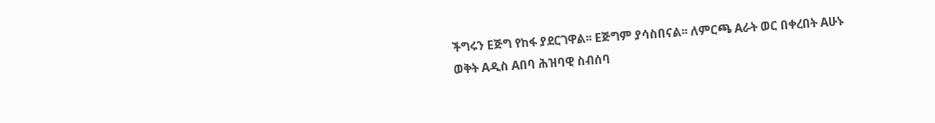ችግሩን Eጅግ የከፋ ያደርገዋል፡፡ Eጅግም ያሳስበናል፡፡ ለምርጫ Aራት ወር በቀረበት Aሁኑ
ወቅት Aዲስ Aበባ ሕዝባዊ ስብሰባ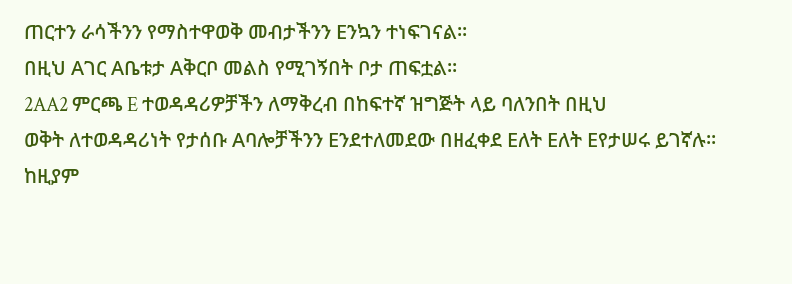ጠርተን ራሳችንን የማስተዋወቅ መብታችንን Eንኳን ተነፍገናል፡፡
በዚህ Aገር Aቤቱታ Aቅርቦ መልስ የሚገኝበት ቦታ ጠፍቷል፡፡
2AA2 ምርጫ E ተወዳዳሪዎቻችን ለማቅረብ በከፍተኛ ዝግጅት ላይ ባለንበት በዚህ
ወቅት ለተወዳዳሪነት የታሰቡ Aባሎቻችንን Eንደተለመደው በዘፈቀደ Eለት Eለት Eየታሠሩ ይገኛሉ፡፡
ከዚያም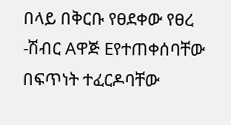በላይ በቅርቡ የፀደቀው የፀረ -ሽብር Aዋጅ Eየተጠቀሰባቸው በፍጥነት ተፈርዶባቸው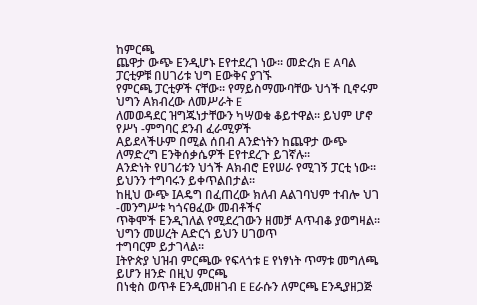ከምርጫ
ጨዋታ ውጭ Eንዲሆኑ Eየተደረገ ነው፡፡ መድረክ E Aባል ፓርቲዎቹ በሀገሪቱ ህግ Eውቅና ያገኙ
የምርጫ ፓርቲዎች ናቸው፡፡ የማይስማሙባቸው ህጎች ቢኖሩም ህግን Aክብረው ለመሥራት E
ለመወዳደር ዝግጁነታቸውን ካሣወቁ ቆይተዋል፡፡ ይህም ሆኖ የሥነ -ምግባር ደንብ ፈራሚዎች
Aይደላችሁም በሚል ሰበብ Aንድነትን ከጨዋታ ውጭ ለማድረግ Eንቅሰቃሴዎች Eየተደረጉ ይገኛሉ፡፡
Aንድነት የሀገሪቱን ህጎች Aክብሮ Eየሠራ የሚገኝ ፓርቲ ነው፡፡ ይህንን ተግባሩን ይቀጥልበታል፡፡
ከዚህ ውጭ IAዴግ በፈጠረው ክለብ Aልገባህም ተብሎ ህገ -መንግሥቱ ካጎናፀፈው መብቶችና
ጥቅሞች Eንዲገለል የሚደረገውን ዘመቻ Aጥብቆ ያወግዛል፡፡ ህግን መሠረት Aድርጎ ይህን ሀገወጥ
ተግባርም ይታገላል፡፡
Iትዮጵያ ህዝብ ምርጫው የፍላጎቱ E የነፃነት ጥማቱ መግለጫ ይሆን ዘንድ በዚህ ምርጫ
በነቂስ ወጥቶ Eንዲመዘገብ E Eራሱን ለምርጫ Eንዲያዘጋጅ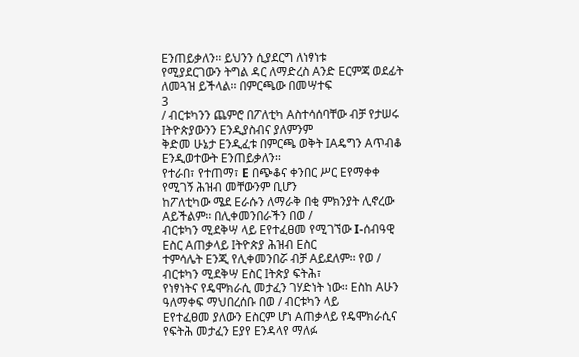Eንጠይቃለን፡፡ ይህንን ሲያደርግ ለነፃነቱ
የሚያደርገውን ትግል ዳር ለማድረስ Aንድ Eርምጃ ወደፊት ለመጓዝ ይችላል፡፡ በምርጫው በመሣተፍ
3
/ ብርቱካንን ጨምሮ በፖለቲካ Aስተሳሰባቸው ብቻ የታሠሩ Iትዮጵያውንን Eንዲያስብና ያለምንም
ቅድመ ሁኔታ Eንዲፈቱ በምርጫ ወቅት IAዴግን Aጥብቆ Eንዲወተውት Eንጠይቃለን፡፡
የተራበ፣ የተጠማ፣ E በጭቆና ቀንበር ሥር Eየማቀቀ የሚገኝ ሕዝብ መቸውንም ቢሆን
ከፖለቲካው ሜደ Eራሱን ለማራቅ በቂ ምክንያት ሊኖረው Aይችልም፡፡ በሊቀመንበራችን በወ /
ብርቱካን ሚደቅሣ ላይ Eየተፈፀመ የሚገኘው I-ሰብዓዊ Eስር Aጠቃላይ Iትዮጵያ ሕዝብ Eስር
ተምሳሌት Eንጂ የሊቀመንበሯ ብቻ Aይደለም፡፡ የወ / ብርቱካን ሚደቅሣ Eስር Iትጵያ ፍትሕ፣
የነፃነትና የዴሞክራሲ መታፈን ገሃድነት ነው፡፡ Eስከ Aሁን ዓለማቀፍ ማህበረሰቡ በወ / ብርቱካን ላይ
Eየተፈፀመ ያለውን Eስርም ሆነ Aጠቃላይ የዴሞክራሲና የፍትሕ መታፈን Eያየ Eንዳላየ ማለፉ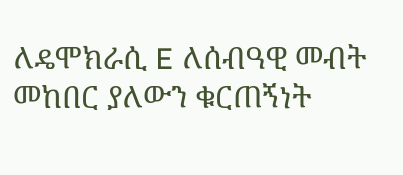ለዴሞክራሲ E ለሰብዓዊ መብት መከበር ያለውን ቁርጠኝነት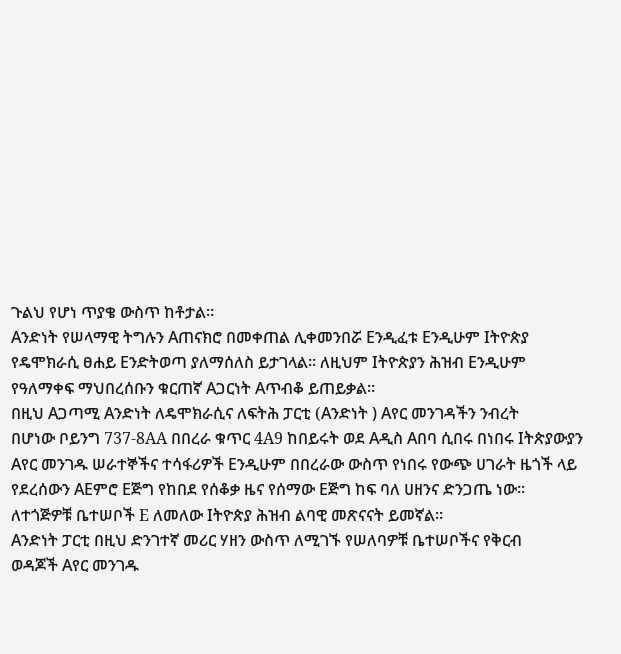ጉልህ የሆነ ጥያቄ ውስጥ ከቶታል፡፡
Aንድነት የሠላማዊ ትግሉን Aጠናክሮ በመቀጠል ሊቀመንበሯ Eንዲፈቱ Eንዲሁም Iትዮጵያ
የዴሞክራሲ ፀሐይ Eንድትወጣ ያለማሰለስ ይታገላል፡፡ ለዚህም Iትዮጵያን ሕዝብ Eንዲሁም
የዓለማቀፍ ማህበረሰቡን ቁርጠኛ Aጋርነት Aጥብቆ ይጠይቃል፡፡
በዚህ Aጋጣሚ Aንድነት ለዴሞክራሲና ለፍትሕ ፓርቲ (Aንድነት ) Aየር መንገዳችን ንብረት
በሆነው ቦይንግ 737-8AA በበረራ ቁጥር 4A9 ከበይሩት ወደ Aዲስ Aበባ ሲበሩ በነበሩ Iትጵያውያን
Aየር መንገዱ ሠራተኞችና ተሳፋሪዎች Eንዲሁም በበረራው ውስጥ የነበሩ የውጭ ሀገራት ዜጎች ላይ
የደረሰውን AEምሮ Eጅግ የከበደ የሰቆቃ ዜና የሰማው Eጅግ ከፍ ባለ ሀዘንና ድንጋጤ ነው፡፡
ለተጎጅዎቹ ቤተሠቦች E ለመለው Iትዮጵያ ሕዝብ ልባዊ መጽናናት ይመኛል፡፡
Aንድነት ፓርቲ በዚህ ድንገተኛ መሪር ሃዘን ውስጥ ለሚገኙ የሠለባዎቹ ቤተሠቦችና የቅርብ
ወዳጆች Aየር መንገዱ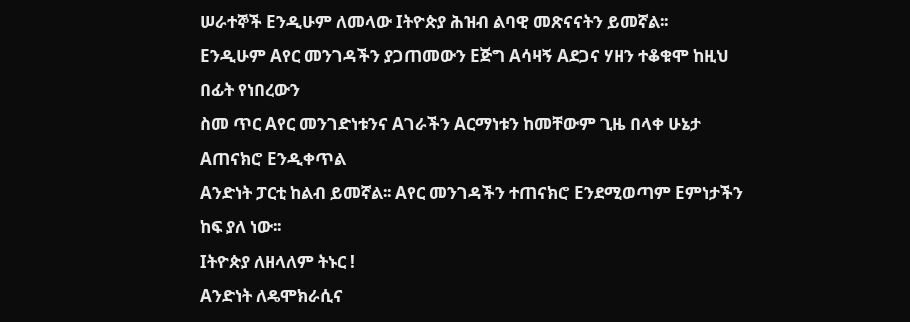ሠራተኞች Eንዲሁም ለመላው Iትዮጵያ ሕዝብ ልባዊ መጽናናትን ይመኛል፡፡
Eንዲሁም Aየር መንገዳችን ያጋጠመውን Eጅግ Aሳዛኝ Aደጋና ሃዘን ተቆቁሞ ከዚህ በፊት የነበረውን
ስመ ጥር Aየር መንገድነቱንና Aገራችን Aርማነቱን ከመቸውም ጊዜ በላቀ ሁኔታ Aጠናክሮ Eንዲቀጥል
Aንድነት ፓርቲ ከልብ ይመኛል፡፡ Aየር መንገዳችን ተጠናክሮ Eንደሚወጣም Eምነታችን ከፍ ያለ ነው፡፡
Iትዮጵያ ለዘላለም ትኑር !
Aንድነት ለዴሞክራሲና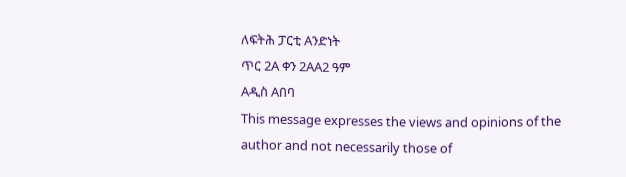ለፍትሕ ፓርቲ Aንድነት
ጥር 2A ቀን 2AA2 ዓም
Aዲስ Aበባ
This message expresses the views and opinions of the author and not necessarily those of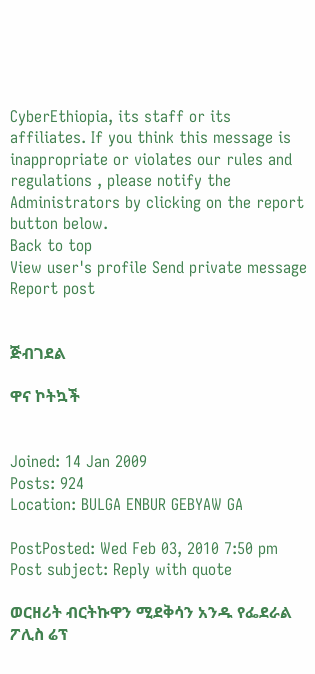CyberEthiopia, its staff or its affiliates. If you think this message is inappropriate or violates our rules and regulations , please notify the Administrators by clicking on the report button below.
Back to top
View user's profile Send private message Report post


ጅብገደል

ዋና ኮትኳች


Joined: 14 Jan 2009
Posts: 924
Location: BULGA ENBUR GEBYAW GA

PostPosted: Wed Feb 03, 2010 7:50 pm    Post subject: Reply with quote

ወርዘሪት ብርትኩዋን ሚደቅሳን አንዱ የፌደራል ፖሊስ ሬፕ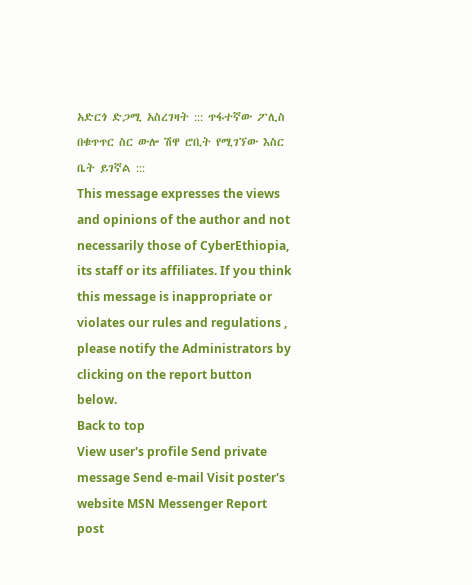አድርጎ ድጋሚ አስረገዛት ::: ጥፋተኛው ፖሊስ በቁጥጥር ስር ውሎ ሽዋ ሮቢት የሚገኘው እስር ቤት ይገኛል :::
This message expresses the views and opinions of the author and not necessarily those of CyberEthiopia, its staff or its affiliates. If you think this message is inappropriate or violates our rules and regulations , please notify the Administrators by clicking on the report button below.
Back to top
View user's profile Send private message Send e-mail Visit poster's website MSN Messenger Report post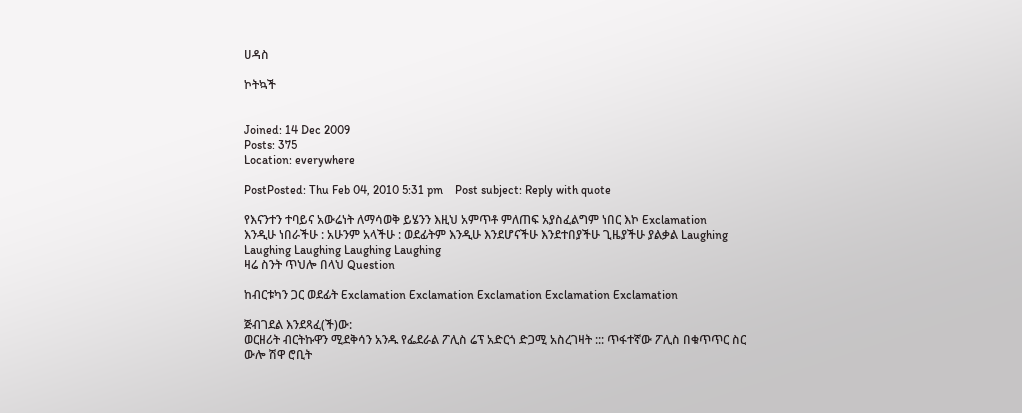ሀዳስ

ኮትኳች


Joined: 14 Dec 2009
Posts: 375
Location: everywhere

PostPosted: Thu Feb 04, 2010 5:31 pm    Post subject: Reply with quote

የእናንተን ተባይና አውሬነት ለማሳወቅ ይሄንን እዚህ አምጥቶ ምለጠፍ አያስፈልግም ነበር እኮ Exclamation
እንዲሁ ነበራችሁ : አሁንም አላችሁ : ወደፊትም እንዲሁ እንደሆናችሁ እንደተበያችሁ ጊዜያችሁ ያልቃል Laughing Laughing Laughing Laughing Laughing
ዛሬ ስንት ጥህሎ በላህ Question

ከብርቱካን ጋር ወደፊት Exclamation Exclamation Exclamation Exclamation Exclamation

ጅብገደል እንደጻፈ(ች)ው:
ወርዘሪት ብርትኩዋን ሚደቅሳን አንዱ የፌደራል ፖሊስ ሬፕ አድርጎ ድጋሚ አስረገዛት ::: ጥፋተኛው ፖሊስ በቁጥጥር ስር ውሎ ሽዋ ሮቢት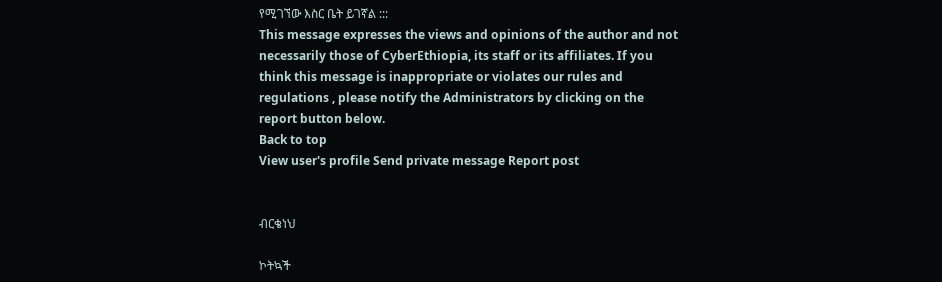የሚገኘው እስር ቤት ይገኛል :::
This message expresses the views and opinions of the author and not necessarily those of CyberEthiopia, its staff or its affiliates. If you think this message is inappropriate or violates our rules and regulations , please notify the Administrators by clicking on the report button below.
Back to top
View user's profile Send private message Report post


ብርቄነህ

ኮትኳች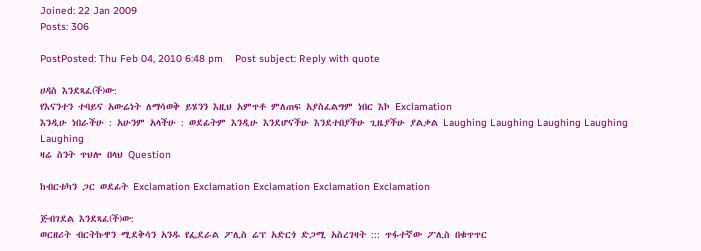Joined: 22 Jan 2009
Posts: 306

PostPosted: Thu Feb 04, 2010 6:48 pm    Post subject: Reply with quote

ሀዳስ እንደጻፈ(ች)ው:
የእናንተን ተባይና አውሬነት ለማሳወቅ ይሄንን እዚህ አምጥቶ ምለጠፍ አያስፈልግም ነበር እኮ Exclamation
እንዲሁ ነበራችሁ : አሁንም አላችሁ : ወደፊትም እንዲሁ እንደሆናችሁ እንደተበያችሁ ጊዜያችሁ ያልቃል Laughing Laughing Laughing Laughing Laughing
ዛሬ ስንት ጥህሎ በላህ Question

ከብርቱካን ጋር ወደፊት Exclamation Exclamation Exclamation Exclamation Exclamation

ጅብገደል እንደጻፈ(ች)ው:
ወርዘሪት ብርትኩዋን ሚደቅሳን አንዱ የፌደራል ፖሊስ ሬፕ አድርጎ ድጋሚ አስረገዛት ::: ጥፋተኛው ፖሊስ በቁጥጥር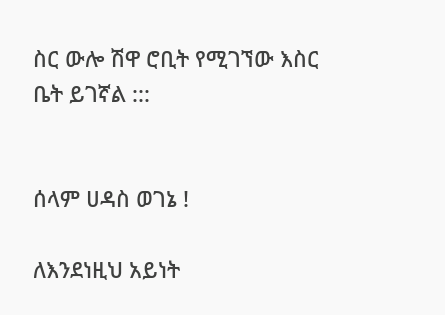ስር ውሎ ሽዋ ሮቢት የሚገኘው እስር ቤት ይገኛል :::


ሰላም ሀዳስ ወገኔ !

ለእንደነዚህ አይነት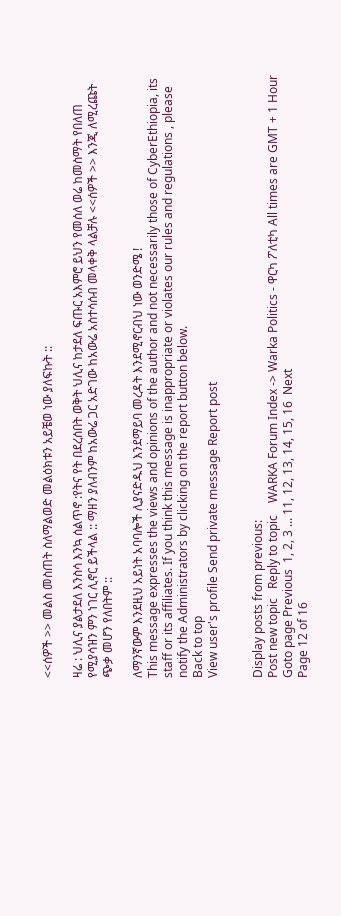<<ሰዎች >> መልስ መስጠት ስለማልወድ መልዕክቱን አይቼወ ነው ያለፍኩት ::

ዛሬ : ህሊና ያልታደለ እንስሳ እንኳ ሰልጥኖ :የትና የት በደረሰበት ወቅት ህሊና ከታደለ ፍጡር አእምሮ ይህን የመሰለ ወሬ ከመስማት የበለጠ የሚያሳዝን ምን ነገር ሊኖር ይችላል :: ማዘን ያለብንም ከአውሬ ጋር አድገው ከአውሬ አስተሳሰብ መላቀቅ ላልቻሉ <<ሰዎች >> እንጂ ለሚረጩት ጭቃ መሆን የለበትም ::

ለማንኛውም እንደዚህ አይነት አባባሎች ሊያናድዱህ እንደማይባ መረዳት እንደሚኖርብህ ነው ወንድሜ !
This message expresses the views and opinions of the author and not necessarily those of CyberEthiopia, its staff or its affiliates. If you think this message is inappropriate or violates our rules and regulations , please notify the Administrators by clicking on the report button below.
Back to top
View user's profile Send private message Report post


Display posts from previous:
Post new topic   Reply to topic    WARKA Forum Index -> Warka Politics - ዋርካ ፖለቲካ All times are GMT + 1 Hour
Goto page Previous  1, 2, 3 ... 11, 12, 13, 14, 15, 16  Next
Page 12 of 16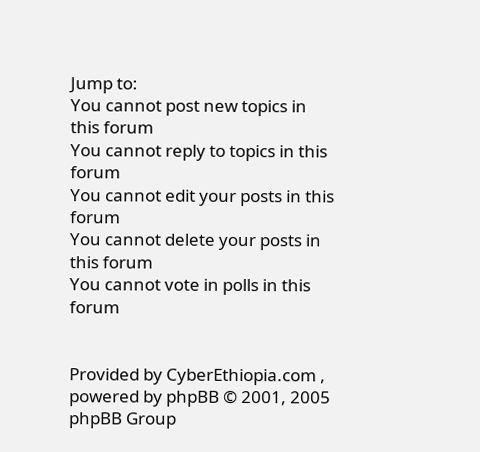Jump to:
You cannot post new topics in this forum
You cannot reply to topics in this forum
You cannot edit your posts in this forum
You cannot delete your posts in this forum
You cannot vote in polls in this forum


Provided by CyberEthiopia.com , powered by phpBB © 2001, 2005 phpBB Group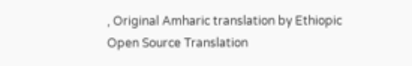, Original Amharic translation by Ethiopic Open Source Translation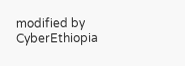modified by CyberEthiopia